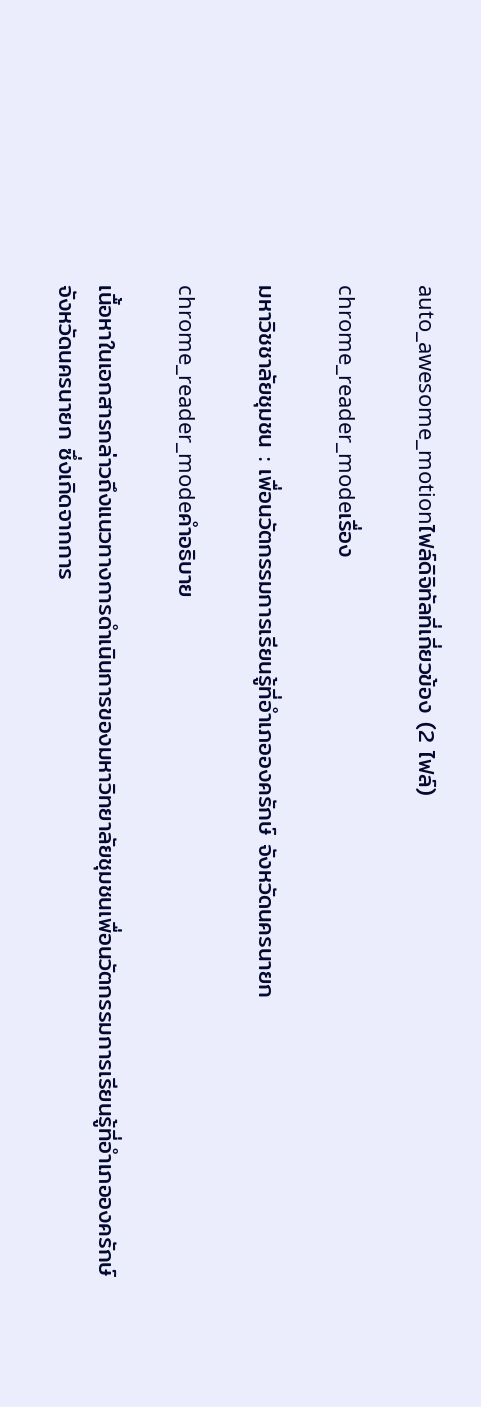auto_awesome_motionไฟล์ดิจิทัลที่เกี่ยวข้อง (2 ไฟล์)

chrome_reader_modeเรื่อง

มหาวิชชาลัยชุมชน : เพื่อนวัตกรรมการเรียนรู้ที่อำเภอองครักษ์ จังหวัดนครนายก

chrome_reader_modeคำอธิบาย

เนื้อหาในเอกสารกล่าวถึงแนวทางการดำเนินการของมหาวิทยาลัยชุมชนเพื่อนวัตกรรมการเรียนรู้ที่อำเภอองครักษ์ จังหวัดนครนายก ซึ่งเกิดจากการ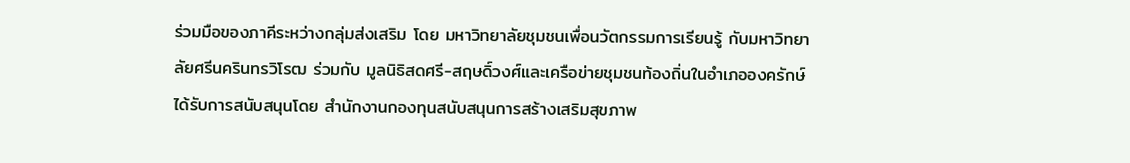ร่วมมือของภาคีระหว่างกลุ่มส่งเสริม โดย มหาวิทยาลัยชุมชนเพื่อนวัตกรรมการเรียนรู้ กับมหาวิทยาลัยศรีนครินทรวิโรฒ ร่วมกับ มูลนิธิสดศรี-สฤษดิ์วงศ์และเครือข่ายชุมชนท้องถิ่นในอำเภอองครักษ์ ได้รับการสนับสนุนโดย สำนักงานกองทุนสนับสนุนการสร้างเสริมสุขภาพ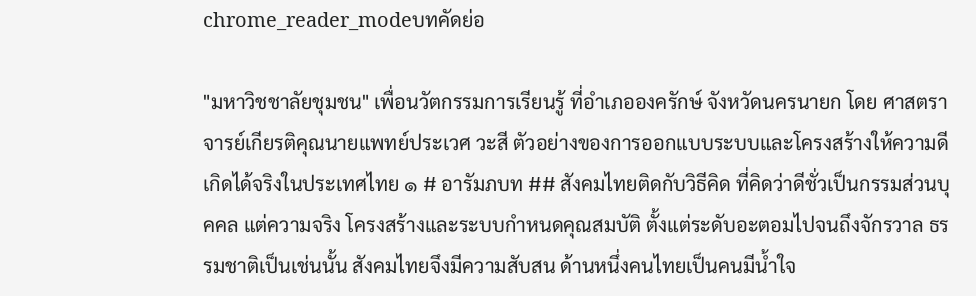chrome_reader_modeบทคัดย่อ

"มหาวิชชาลัยชุมชน" เพื่อนวัตกรรมการเรียนรู้ ที่อำเภอองครักษ์ จังหวัดนครนายก โดย ศาสตราจารย์เกียรติคุณนายแพทย์ประเวศ วะสี ตัวอย่างของการออกแบบระบบและโครงสร้างให้ความดีเกิดได้จริงในประเทศไทย ๑ # อารัมภบท ## สังคมไทยติดกับวิธีคิด ที่คิดว่าดีชั่วเป็นกรรมส่วนบุคคล แต่ความจริง โครงสร้างและระบบกำหนดคุณสมบัติ ตั้งแต่ระดับอะตอมไปจนถึงจักรวาล ธรรมชาติเป็นเช่นนั้น สังคมไทยจึงมีความสับสน ด้านหนึ่งคนไทยเป็นคนมีน้ำใจ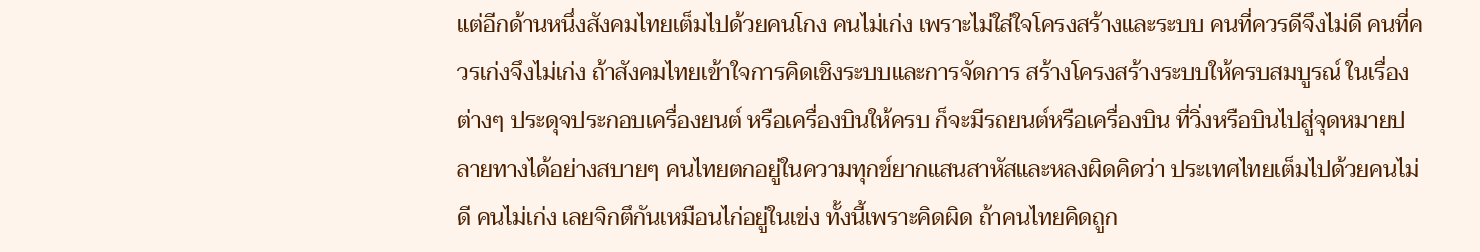แต่อีกด้านหนึ่งสังคมไทยเต็มไปด้วยคนโกง คนไม่เก่ง เพราะไม่ใส่ใจโครงสร้างและระบบ คนที่ควรดีจึงไม่ดี คนที่ควรเก่งจึงไม่เก่ง ถ้าสังคมไทยเข้าใจการคิดเชิงระบบและการจัดการ สร้างโครงสร้างระบบให้ครบสมบูรณ์ ในเรื่องต่างๆ ประดุจประกอบเครื่องยนต์ หรือเครื่องบินให้ครบ ก็จะมีรถยนต์หรือเครื่องบิน ที่วิ่งหรือบินไปสู่จุดหมายปลายทางได้อย่างสบายๆ คนไทยตกอยู่ในความทุกข์ยากแสนสาหัสและหลงผิดคิดว่า ประเทศไทยเต็มไปด้วยคนไม่ดี คนไม่เก่ง เลยจิกตึกันเหมือนไก่อยู่ในเข่ง ทั้งนี้เพราะคิดผิด ถ้าคนไทยคิดถูก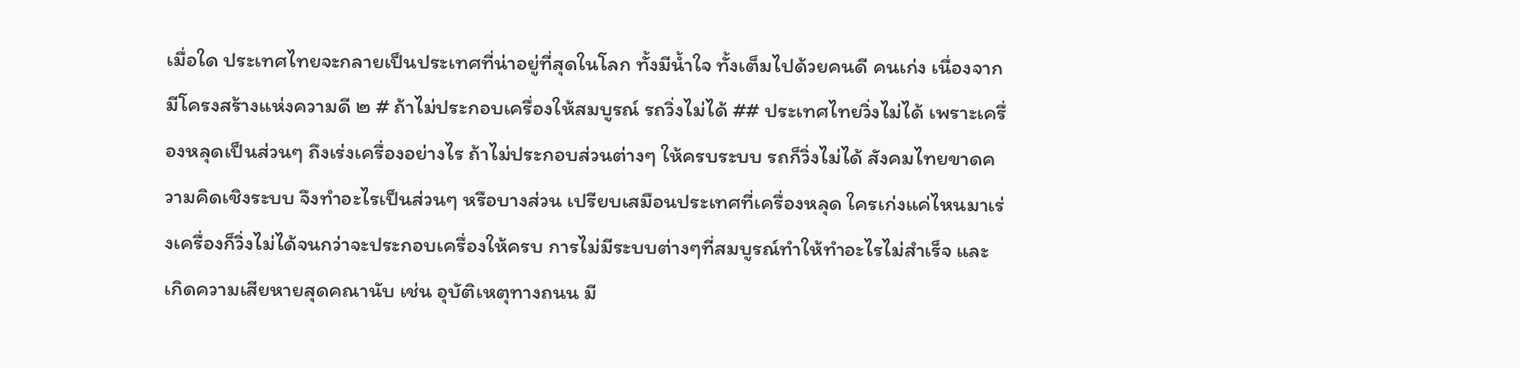เมื่อใด ประเทศไทยจะกลายเป็นประเทศที่น่าอยู่ที่สุดในโลก ทั้งมีน้ำใจ ทั้งเต็มไปด้วยคนดี คนเก่ง เนื่องจากมีโครงสร้างแห่งความดี ๒ # ถ้าไม่ประกอบเครื่องให้สมบูรณ์ รถวิ่งไม่ได้ ## ประเทศไทยวิ่งไม่ได้ เพราะเครื่องหลุดเป็นส่วนๆ ถึงเร่งเครื่องอย่างไร ถ้าไม่ประกอบส่วนต่างๆ ให้ครบระบบ รถก็วิ่งไม่ได้ สังคมไทยขาดความคิดเชิงระบบ จึงทำอะไรเป็นส่วนๆ หรือบางส่วน เปรียบเสมือนประเทศที่เครื่องหลุด ใครเก่งแค่ไหนมาเร่งเครื่องก็วิ่งไม่ได้จนกว่าจะประกอบเครื่องให้ครบ การไม่มีระบบต่างๆที่สมบูรณ์ทำให้ทำอะไรไม่สำเร็จ และเกิดความเสียหายสุดคณานับ เช่น อุบัติเหตุทางถนน มี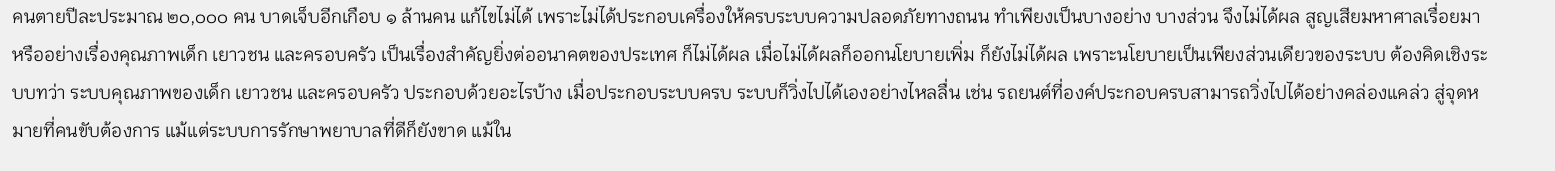คนตายปีละประมาณ ๒๐,๐๐๐ คน บาดเจ็บอีกเกือบ ๑ ล้านคน แก้ไขไม่ได้ เพราะไม่ได้ประกอบเครื่องให้ครบระบบความปลอดภัยทางถนน ทำเพียงเป็นบางอย่าง บางส่วน จึงไม่ได้ผล สูญเสียมหาศาลเรื่อยมา หรืออย่างเรื่องคุณภาพเด็ก เยาวชน และครอบครัว เป็นเรื่องสำคัญยิ่งต่ออนาคตของประเทศ ก็ไม่ได้ผล เมื่อไม่ได้ผลก็ออกนโยบายเพิ่ม ก็ยังไม่ได้ผล เพราะนโยบายเป็นเพียงส่วนเดียวของระบบ ต้องคิดเชิงระบบทว่า ระบบคุณภาพของเด็ก เยาวชน และครอบครัว ประกอบด้วยอะไรบ้าง เมื่อประกอบระบบครบ ระบบก็วิ่งไปได้เองอย่างไหลลื่น เช่น รถยนต์ที่องค์ประกอบครบสามารถวิ่งไปได้อย่างคล่องแคล่ว สู่จุดหมายที่คนขับต้องการ แม้แต่ระบบการรักษาพยาบาลที่ดีก็ยังขาด แม้ใน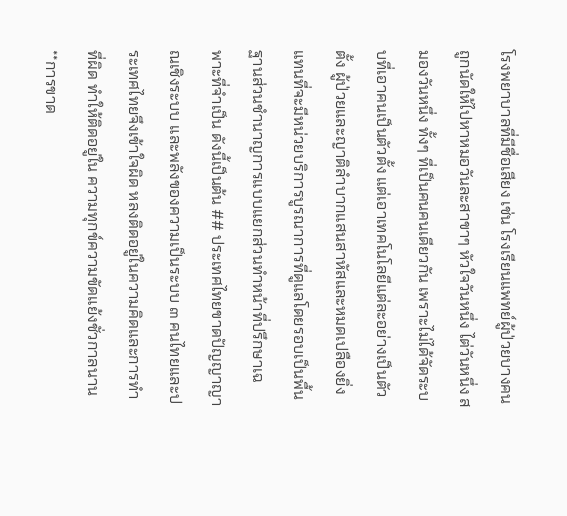โรงพยาบาลที่มีชื่อเสียง เช่น โรงเรียนแพทย์ผู้ป่วยบางคนถูกนัดให้ไปหาหมอวันละสาขาๆ หัวใจวันหนึ่ง ไต่วันหนึ่ง สมองวันหนึ่ง ทั้งๆ ที่เป็นคนคนเดียวกัน เพราะไม่ได้จัดระบบที่เอาคนเป็นตัวตั้ง แต่เอาเทคโนโลยีแต่ละอย่างเป็นตัวตั้ง ผู้ป่วยและญาติลำบากแสนสาหัสและหมดเปลืองยิ่ง แทนที่จะมีหน่วยบริการบูรณาการที่ดูแลโดยรอบเป็นพื้นฐานส่วนชำนาญการแบบแยกส่วนทำหน้าที่ปรึกษาเฉพาะที่จำเป็น ดังนี้เป็นต้น ## ประเทศไทยขาดปัญญาญาณเชิงระบบ และพลังของความเป็นระบบ ๓ คนไทยและประเทศไทยจึงเข้าใจผิด หลงติดอยู่ในความคิดและการทำที่ผิด ทำให้ติดอยู่ใน ความทุกข์ความขัดแย้งชั่วกาลนาน **การขาด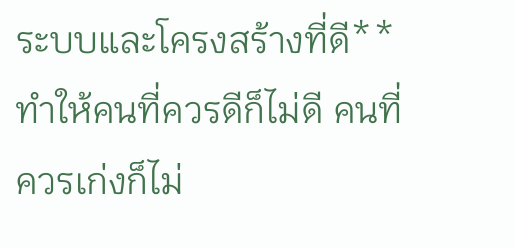ระบบและโครงสร้างที่ดี** ทำให้คนที่ควรดีก็ไม่ดี คนที่ควรเก่งก็ไม่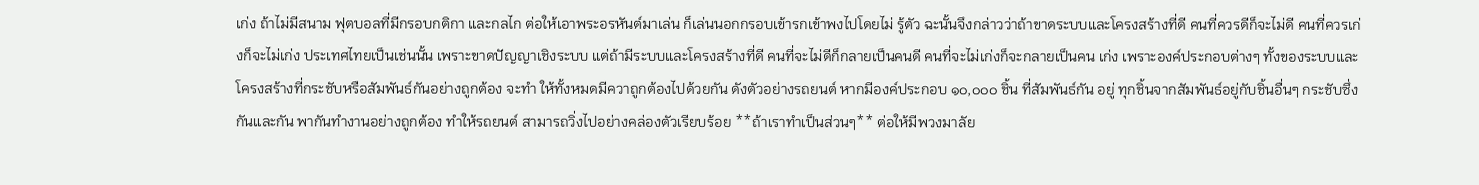เก่ง ถ้าไม่มีสนาม ฟุตบอลที่มีกรอบกติกา และกลไก ต่อให้เอาพระอรหันต์มาเล่น ก็เล่นนอกกรอบเข้ารกเข้าพงไปโดยไม่ รู้ตัว ฉะนั้นจึงกล่าวว่าถ้าขาดระบบและโครงสร้างที่ดี คนที่ควรดีก็จะไม่ดี คนที่ควรเก่งก็จะไม่เก่ง ประเทศไทยเป็นเช่นนั้น เพราะขาดปัญญาเชิงระบบ แต่ถ้ามีระบบและโครงสร้างที่ดี คนที่จะไม่ดีก็กลายเป็นคนดี คนที่จะไม่เก่งก็จะกลายเป็นคน เก่ง เพราะองค์ประกอบต่างๆ ทั้งของระบบและโครงสร้างที่กระชับหรือสัมพันธ์กันอย่างถูกต้อง จะทำ ให้ทั้งหมดมีควาถูกต้องไปด้วยกัน ดังตัวอย่างรถยนต์ หากมีองค์ประกอบ ๑๐,๐๐๐ ชิ้น ที่สัมพันธ์กัน อยู่ ทุกชิ้นจากสัมพันธ์อยู่กับชิ้นอื่นๆ กระชับซึ่งกันและกัน พากันทำงานอย่างถูกต้อง ทำให้รถยนต์ สามารถวิ่งไปอย่างคล่องตัวเรียบร้อย **ถ้าเราทำเป็นส่วนๆ** ต่อให้มีพวงมาลัย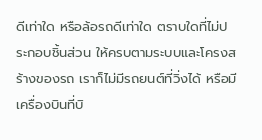ดีเท่าใด หรือล้อรถดีเท่าใด ตราบใดที่ไม่ประกอบชิ้นส่วน ให้ครบตามระบบและโครงสร้างของรถ เราก็ไม่มีรถยนต์ที่วิ่งได้ หรือมีเครื่องบินที่บิ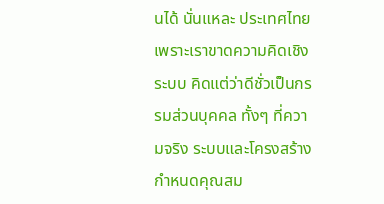นได้ นั่นแหละ ประเทศไทย เพราะเราขาดความคิดเชิงระบบ คิดแต่ว่าดีชั่วเป็นกรรมส่วนบุคคล ทั้งๆ ที่ความจริง ระบบและโครงสร้างกำหนดคุณสม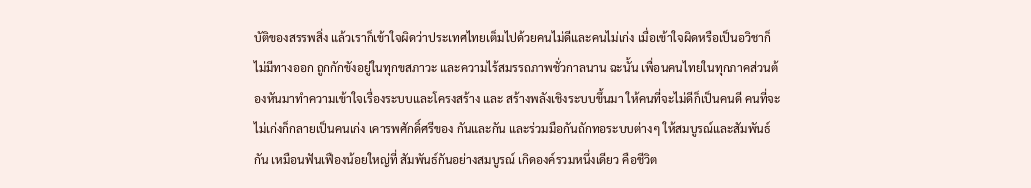บัติของสรรพสิ่ง แล้วเราก็เข้าใจผิดว่าประเทศไทยเต็มไปด้วยคนไม่ดีและคนไม่เก่ง เมื่อเข้าใจผิดหรือเป็นอวิชาก็ ไม่มีทางออก ถูกกักขังอยู่ในทุกขสภาวะ และความไร้สมรรถภาพชั่วกาลนาน ฉะนั้น เพื่อนคนไทยในทุกภาคส่วนต้องหันมาทำความเข้าใจเรื่องระบบและโครงสร้าง และ สร้างพลังเชิงระบบขึ้นมา ให้คนที่จะไม่ดีก็เป็นคนดี คนที่จะไม่เก่งก็กลายเป็นคนเก่ง เคารพศักดิ์ศรีของ กันและกัน และร่วมมือกันถักทอระบบต่างๆ ให้สมบูรณ์และสัมพันธ์กัน เหมือนฟันเฟืองน้อยใหญ่ที่ สัมพันธ์กันอย่างสมบูรณ์ เกิดองค์รวมหนึ่งเดียว คือชีวิต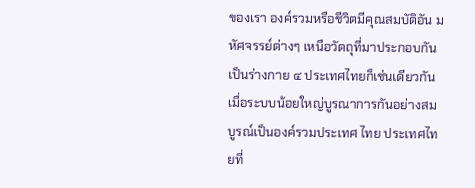ของเรา องค์รวมหรือชีวิตมีคุณสมบัติอัน มหัศจรรย์ต่างๆ เหนือวัตถุที่มาประกอบกันเป็นร่างกาย ๔ ประเทศไทยก็เช่นเดียวกัน เมื่อระบบน้อยใหญ่บูรณาการกันอย่างสมบูรณ์เป็นองค์รวมประเทศ ไทย ประเทศไทยที่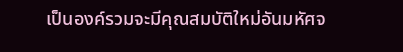เป็นองค์รวมจะมีคุณสมบัติใหม่อันมหัศจ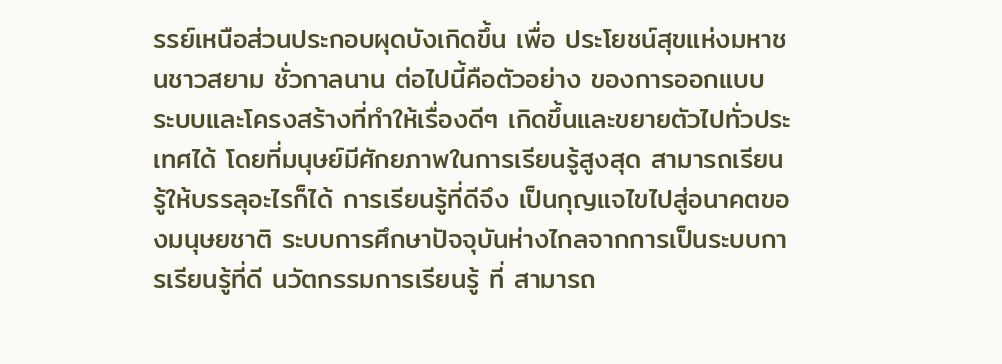รรย์เหนือส่วนประกอบผุดบังเกิดขึ้น เพื่อ ประโยชน์สุขแห่งมหาชนชาวสยาม ชั่วกาลนาน ต่อไปนี้คือตัวอย่าง ของการออกแบบ ระบบและโครงสร้างที่ทำให้เรื่องดีๆ เกิดขึ้นและขยายตัวไปทั่วประเทศได้ โดยที่มนุษย์มีศักยภาพในการเรียนรู้สูงสุด สามารถเรียนรู้ให้บรรลุอะไรก็ได้ การเรียนรู้ที่ดีจึง เป็นกุญแจไขไปสู่อนาคตของมนุษยชาติ ระบบการศึกษาปัจจุบันห่างไกลจากการเป็นระบบการเรียนรู้ที่ดี นวัตกรรมการเรียนรู้ ที่ สามารถ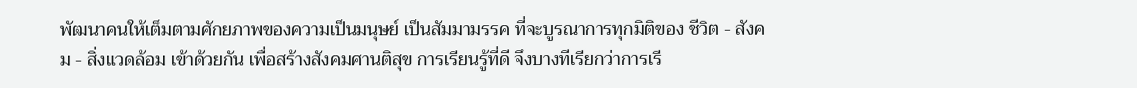พัฒนาคนให้เต็มตามศักยภาพของความเป็นมนุษย์ เป็นสัมมามรรค ที่จะบูรณาการทุกมิติของ ชีวิต - สังคม - สิ่งแวดล้อม เข้าด้วยกัน เพื่อสร้างสังคมศานติสุข การเรียนรู้ที่ดี จึงบางทีเรียกว่าการเรี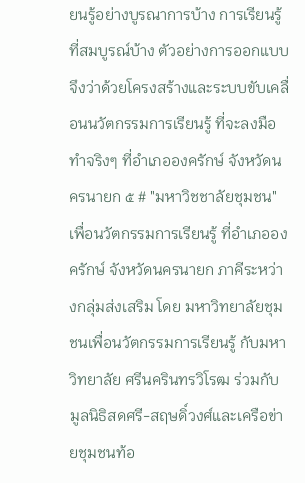ยนรู้อย่างบูรณาการบ้าง การเรียนรู้ที่สมบูรณ์บ้าง ตัวอย่างการออกแบบจึงว่าด้วยโครงสร้างและระบบขับเคลื่อนนวัตกรรมการเรียนรู้ ที่จะลงมือ ทำจริงๆ ที่อำเภอองครักษ์ จังหวัดนครนายก ๕ # "มหาวิชชาลัยชุมชน" เพื่อนวัตกรรมการเรียนรู้ ที่อำเภอองครักษ์ จังหวัดนครนายก ภาคีระหว่างกลุ่มส่งเสริม โดย มหาวิทยาลัยชุมชนเพื่อนวัตกรรมการเรียนรู้ กับมหาวิทยาลัย ศรีนครินทรวิโรฒ ร่วมกับ มูลนิธิสดศรี-สฤษดิ์วงศ์และเครือข่ายชุมชนท้อ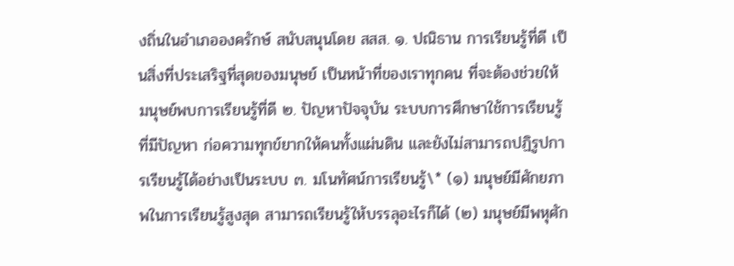งถิ่นในอำเภอองครักษ์ สนับสนุนโดย สสส. ๑. ปณิธาน การเรียนรู้ที่ดี เป็นสิ่งที่ประเสริฐที่สุดของมนุษย์ เป็นหน้าที่ของเราทุกคน ที่จะต้องช่วยให้มนุษย์พบการเรียนรู้ที่ดี ๒. ปัญหาปัจจุบัน ระบบการศึกษาใช้การเรียนรู้ที่มีปัญหา ก่อความทุกข์ยากให้คนทั้งแผ่นดิน และยังไม่สามารถปฏิรูปการเรียนรู้ได้อย่างเป็นระบบ ๓. มโนทัศน์การเรียนรู้\* (๑) มนุษย์มีศักยภาพในการเรียนรู้สูงสุด สามารถเรียนรู้ให้บรรลุอะไรก็ได้ (๒) มนุษย์มีพหุศัก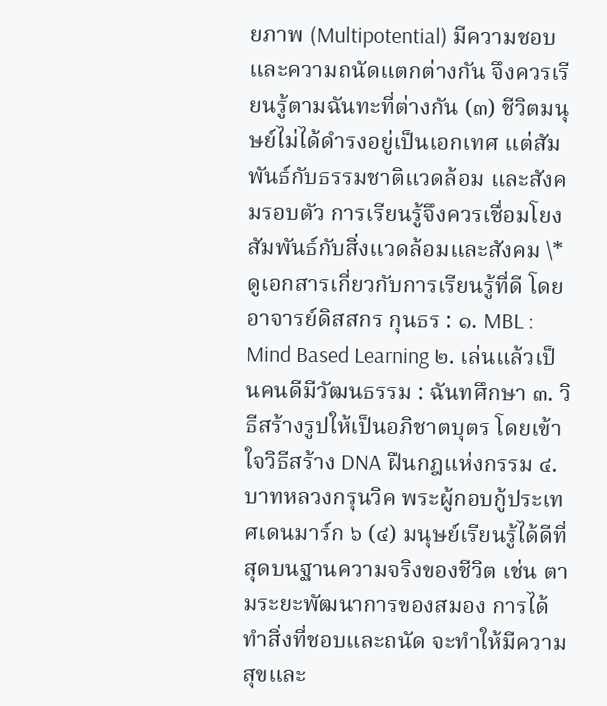ยภาพ (Multipotential) มีความชอบและความถนัดแตกต่างกัน จึงควรเรียนรู้ตามฉันทะที่ต่างกัน (๓) ชีวิตมนุษย์ไม่ได้ดำรงอยู่เป็นเอกเทศ แต่สัมพันธ์กับธรรมชาติแวดล้อม และสังคมรอบตัว การเรียนรู้จึงควรเชื่อมโยงสัมพันธ์กับสิ่งแวดล้อมและสังคม \* ดูเอกสารเกี่ยวกับการเรียนรู้ที่ดี โดย อาจารย์ดิสสกร กุนธร : ๑. MBL : Mind Based Learning ๒. เล่นแล้วเป็นคนดีมีวัฒนธรรม : ฉันทศึกษา ๓. วิธีสร้างรูปให้เป็นอภิชาตบุตร โดยเข้าใจวิธีสร้าง DNA ฝืนกฎแห่งกรรม ๔. บาทหลวงกรุนวิค พระผู้กอบกู้ประเทศเดนมาร์ก ๖ (๔) มนุษย์เรียนรู้ได้ดีที่สุดบนฐานความจริงของชีวิต เช่น ตามระยะพัฒนาการของสมอง การได้ ทำสิ่งที่ชอบและถนัด จะทำให้มีความสุขและ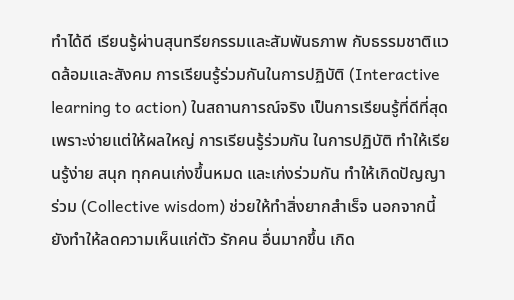ทำได้ดี เรียนรู้ผ่านสุนทรียกรรมและสัมพันธภาพ กับธรรมชาติแวดล้อมและสังคม การเรียนรู้ร่วมกันในการปฏิบัติ (Interactive learning to action) ในสถานการณ์จริง เป็นการเรียนรู้ที่ดีที่สุดเพราะง่ายแต่ให้ผลใหญ่ การเรียนรู้ร่วมกัน ในการปฏิบัติ ทำให้เรียนรู้ง่าย สนุก ทุกคนเก่งขึ้นหมด และเก่งร่วมกัน ทำให้เกิดปัญญาร่วม (Collective wisdom) ช่วยให้ทำสิ่งยากสำเร็จ นอกจากนี้ยังทำให้ลดความเห็นแก่ตัว รักคน อื่นมากขึ้น เกิด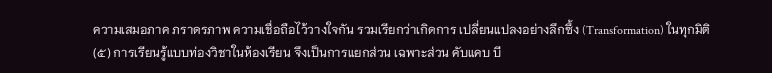ความเสมอภาค ภราดรภาพ ความเชื่อถือไว้วางใจกัน รวมเรียกว่าเกิดการ เปลี่ยนแปลงอย่างลึกซึ้ง (Transformation) ในทุกมิติ (๕) การเรียนรู้แบบท่องวิชาในห้องเรียน จึงเป็นการแยกส่วน เฉพาะส่วน คับแคบ บี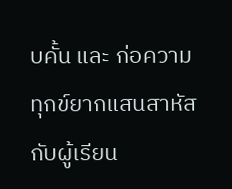บคั้น และ ก่อความทุกข์ยากแสนสาหัสกับผู้เรียน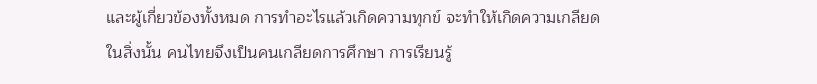และผู้เกี่ยวข้องทั้งหมด การทำอะไรแล้วเกิดความทุกข์ จะทำให้เกิดความเกลียดในสิ่งนั้น คนไทยจึงเป็นคนเกลียดการศึกษา การเรียนรู้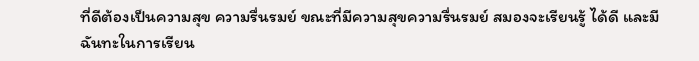ที่ดีต้องเป็นความสุข ความรื่นรมย์ ขณะที่มีความสุขความรื่นรมย์ สมองจะเรียนรู้ ได้ดี และมีฉันทะในการเรียน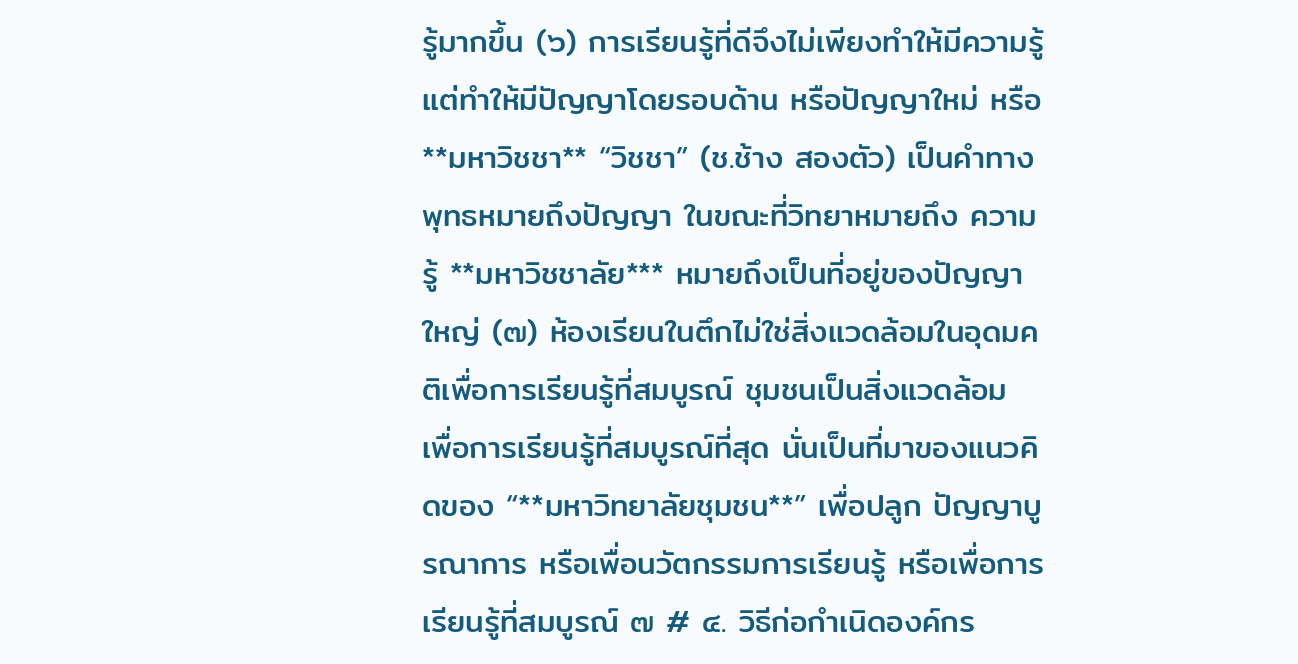รู้มากขึ้น (๖) การเรียนรู้ที่ดีจึงไม่เพียงทำให้มีความรู้ แต่ทำให้มีปัญญาโดยรอบด้าน หรือปัญญาใหม่ หรือ **มหาวิชชา** “วิชชา” (ช.ช้าง สองตัว) เป็นคำทางพุทธหมายถึงปัญญา ในขณะที่วิทยาหมายถึง ความรู้ **มหาวิชชาลัย*** หมายถึงเป็นที่อยู่ของปัญญาใหญ่ (๗) ห้องเรียนในตึกไม่ใช่สิ่งแวดล้อมในอุดมคติเพื่อการเรียนรู้ที่สมบูรณ์ ชุมชนเป็นสิ่งแวดล้อม เพื่อการเรียนรู้ที่สมบูรณ์ที่สุด นั่นเป็นที่มาของแนวคิดของ “**มหาวิทยาลัยชุมชน**” เพื่อปลูก ปัญญาบูรณาการ หรือเพื่อนวัตกรรมการเรียนรู้ หรือเพื่อการเรียนรู้ที่สมบูรณ์ ๗ # ๔. วิธีก่อกำเนิดองค์กร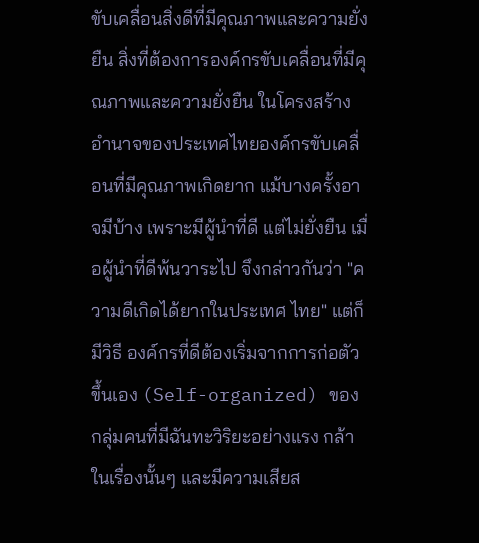ขับเคลื่อนสิ่งดีที่มีคุณภาพและความยั่งยืน สิ่งที่ต้องการองค์กรขับเคลื่อนที่มีคุณภาพและความยั่งยืน ในโครงสร้างอำนาจของประเทศไทยองค์กรขับเคลื่อนที่มีคุณภาพเกิดยาก แม้บางครั้งอาจมีบ้าง เพราะมีผู้นำที่ดี แต่ไม่ยั่งยืน เมื่อผู้นำที่ดีพ้นวาระไป จึงกล่าวกันว่า "ความดีเกิดได้ยากในประเทศ ไทย" แต่ก็มีวิธี องค์กรที่ดีต้องเริ่มจากการก่อตัวขึ้นเอง (Self-organized) ของกลุ่มคนที่มีฉันทะวิริยะอย่างแรง กล้าในเรื่องนั้นๆ และมีความเสียส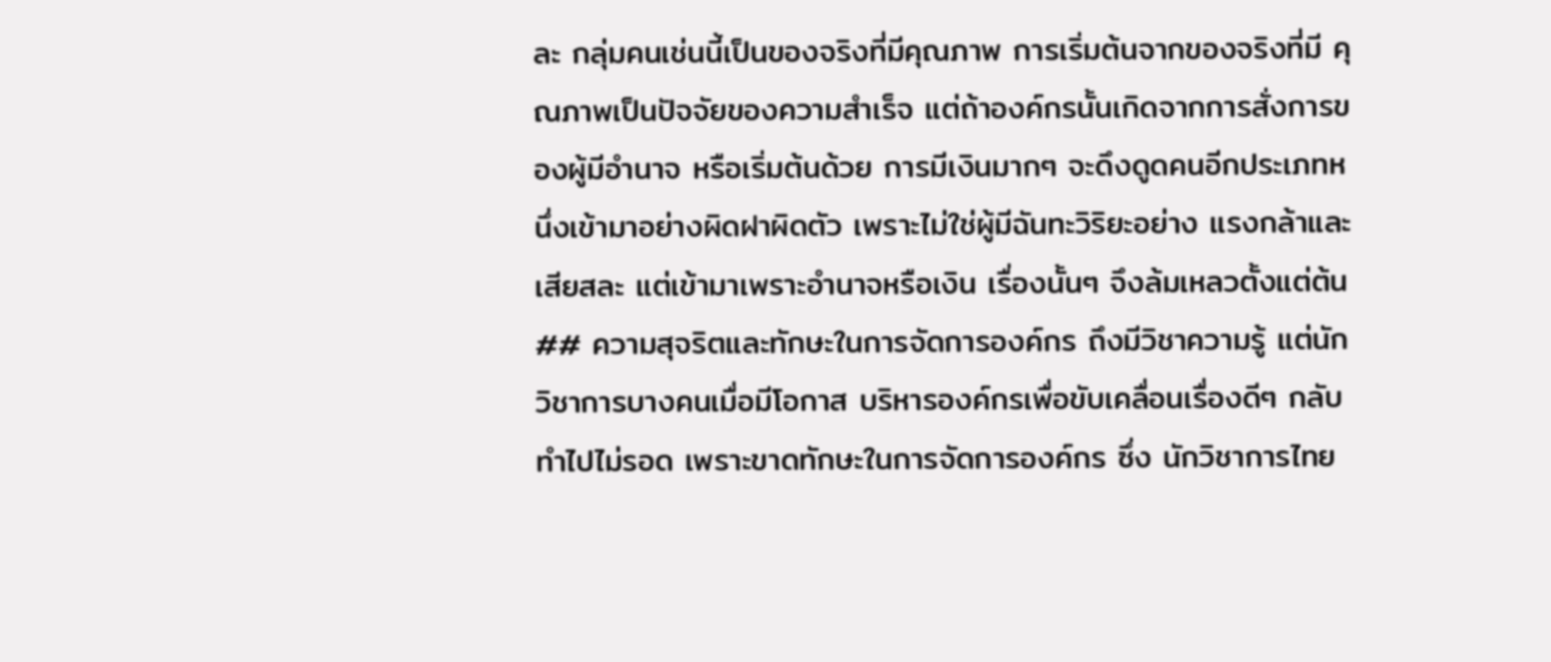ละ กลุ่มคนเช่นนี้เป็นของจริงที่มีคุณภาพ การเริ่มต้นจากของจริงที่มี คุณภาพเป็นปัจจัยของความสำเร็จ แต่ถ้าองค์กรนั้นเกิดจากการสั่งการของผู้มีอำนาจ หรือเริ่มต้นด้วย การมีเงินมากๆ จะดึงดูดคนอีกประเภทหนึ่งเข้ามาอย่างผิดฝาผิดตัว เพราะไม่ใช่ผู้มีฉันทะวิริยะอย่าง แรงกล้าและเสียสละ แต่เข้ามาเพราะอำนาจหรือเงิน เรื่องนั้นๆ จึงล้มเหลวตั้งแต่ต้น ## ความสุจริตและทักษะในการจัดการองค์กร ถึงมีวิชาความรู้ แต่นักวิชาการบางคนเมื่อมีโอกาส บริหารองค์กรเพื่อขับเคลื่อนเรื่องดีๆ กลับทำไปไม่รอด เพราะขาดทักษะในการจัดการองค์กร ซึ่ง นักวิชาการไทย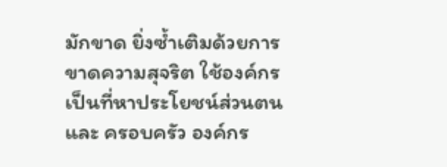มักขาด ยิ่งซ้ำเติมด้วยการขาดความสุจริต ใช้องค์กรเป็นที่หาประโยชน์ส่วนตนและ ครอบครัว องค์กร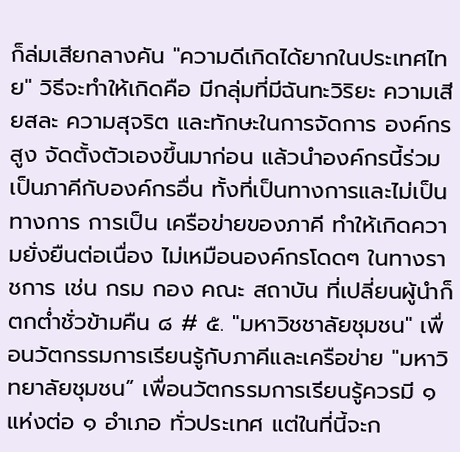ก็ล่มเสียกลางคัน "ความดีเกิดได้ยากในประเทศไทย" วิธีจะทำให้เกิดคือ มีกลุ่มที่มีฉันทะวิริยะ ความเสียสละ ความสุจริต และทักษะในการจัดการ องค์กรสูง จัดตั้งตัวเองขึ้นมาก่อน แล้วนำองค์กรนี้ร่วมเป็นภาคีกับองค์กรอื่น ทั้งที่เป็นทางการและไม่เป็นทางการ การเป็น เครือข่ายของภาคี ทำให้เกิดความยั่งยืนต่อเนื่อง ไม่เหมือนองค์กรโดดๆ ในทางราชการ เช่น กรม กอง คณะ สถาบัน ที่เปลี่ยนผู้นำก็ตกต่ำชั่วข้ามคืน ๘ # ๕. "มหาวิชชาลัยชุมชน" เพื่อนวัตกรรมการเรียนรู้กับภาคีและเครือข่าย "มหาวิทยาลัยชุมชน” เพื่อนวัตกรรมการเรียนรู้ควรมี ๑ แห่งต่อ ๑ อำเภอ ทั่วประเทศ แต่ในที่นี้จะก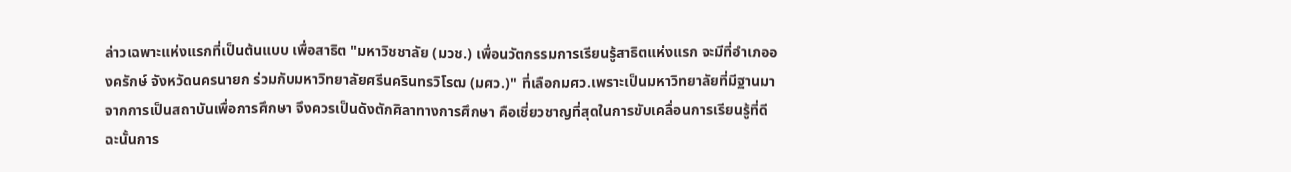ล่าวเฉพาะแห่งแรกที่เป็นต้นแบบ เพื่อสาธิต "มหาวิชชาลัย (มวช.) เพื่อนวัตกรรมการเรียนรู้สาธิตแห่งแรก จะมีที่อำเภอองครักษ์ จังหวัดนครนายก ร่วมกับมหาวิทยาลัยศรีนครินทรวิโรฒ (มศว.)" ที่เลือกมศว.เพราะเป็นมหาวิทยาลัยที่มีฐานมาจากการเป็นสถาบันเพื่อการศึกษา จึงควรเป็นดังตักศิลาทางการศึกษา คือเชี่ยวชาญที่สุดในการขับเคลื่อนการเรียนรู้ที่ดี ฉะนั้นการ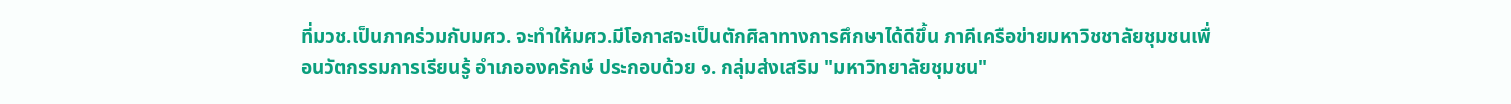ที่มวช.เป็นภาคร่วมกับมศว. จะทำให้มศว.มีโอกาสจะเป็นตักศิลาทางการศึกษาได้ดีขึ้น ภาคีเครือข่ายมหาวิชชาลัยชุมชนเพื่อนวัตกรรมการเรียนรู้ อำเภอองครักษ์ ประกอบด้วย ๑. กลุ่มส่งเสริม "มหาวิทยาลัยชุมชน"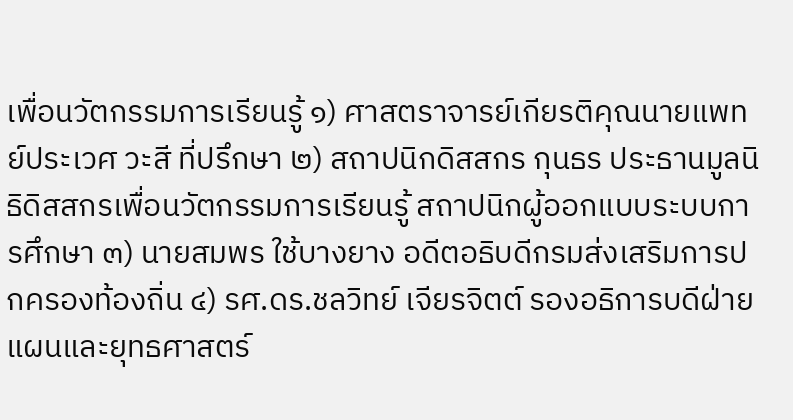เพื่อนวัตกรรมการเรียนรู้ ๑) ศาสตราจารย์เกียรติคุณนายแพทย์ประเวศ วะสี ที่ปรึกษา ๒) สถาปนิกดิสสกร กุนธร ประธานมูลนิธิดิสสกรเพื่อนวัตกรรมการเรียนรู้ สถาปนิกผู้ออกแบบระบบการศึกษา ๓) นายสมพร ใช้บางยาง อดีตอธิบดีกรมส่งเสริมการปกครองท้องถิ่น ๔) รศ.ดร.ชลวิทย์ เจียรจิตต์ รองอธิการบดีฝ่ายแผนและยุทธศาสตร์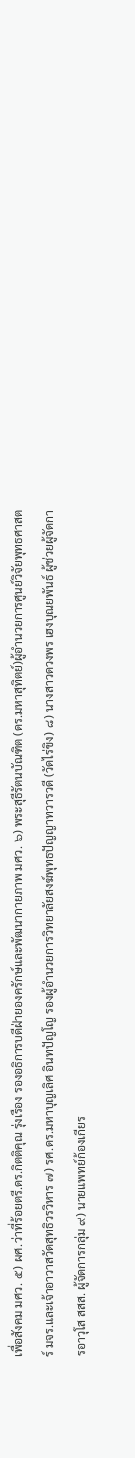เพื่อสังคม มศว. ๕) ผศ.ว่าที่ร้อยตรี.ดร.กิตติคุณ รุ่งเรือง รองอธิการบดีฝ่ายองครักษ์และพัฒนากายภาพ มศว. ๖) พระสุธีรัตนบัณฑิต (ดร.มหาสุทิตย์)ผู้อำนวยการศูนย์วิจัยพุทธศาสตร์ มจร.และเจ้าอาวาสวัดสุทธิวรวิหาร ๗) รศ.ดร.มหาบุญเลิศ อินทปัญโญ รองผู้อำนวยการวิทยาลัยสงฆ์พุทธปัญญาทวารวดี (วัดไร่ขิง) ๘) นางสาวดวงพร เฮงบุณยพันธ์ ผู้ช่วยผู้จัดการอาวุโส สสส. ผู้จัดการกลุ่ม ๙) นายแพทย์ก้องเกียร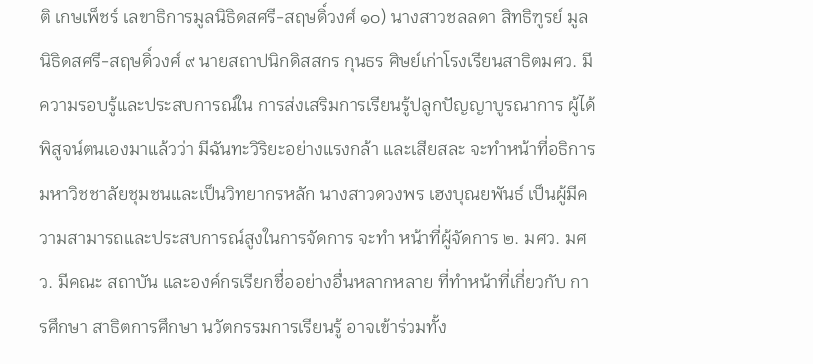ติ เกษเพ็ชร์ เลขาธิการมูลนิธิดสศรี-สฤษดิ์วงศ์ ๑๐) นางสาวชลลดา สิทธิฑูรย์ มูลนิธิดสศรี-สฤษดิ์วงศ์ ๙ นายสถาปนิกดิสสกร กุนธร ศิษย์เก่าโรงเรียนสาธิตมศว. มีความรอบรู้และประสบการณ์ใน การส่งเสริมการเรียนรู้ปลูกปัญญาบูรณาการ ผู้ได้พิสูจน์ตนเองมาแล้วว่า มีฉันทะวิริยะอย่างแรงกล้า และเสียสละ จะทำหน้าที่อธิการมหาวิชชาลัยชุมชนและเป็นวิทยากรหลัก นางสาวดวงพร เฮงบุณยพันธ์ เป็นผู้มีความสามารถและประสบการณ์สูงในการจัดการ จะทำ หน้าที่ผู้จัดการ ๒. มศว. มศว. มีคณะ สถาบัน และองค์กรเรียกชื่ออย่างอื่นหลากหลาย ที่ทำหน้าที่เกี่ยวกับ การศึกษา สาธิตการศึกษา นวัตกรรมการเรียนรู้ อาจเข้าร่วมทั้ง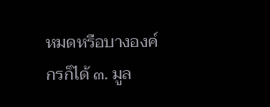หมดหรือบางองค์กรก็ได้ ๓. มูล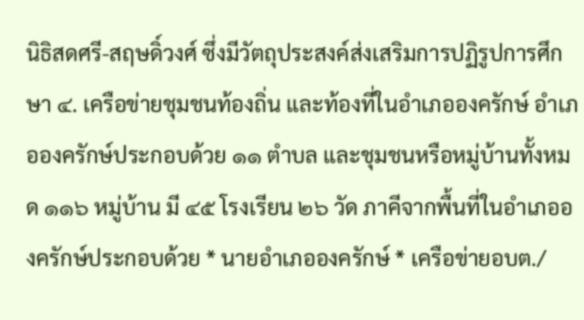นิธิสดศรี-สฤษดิ์วงศ์ ซึ่งมีวัตถุประสงค์ส่งเสริมการปฏิรูปการศึกษา ๔. เครือข่ายชุมชนท้องถิ่น และท้องที่ในอำเภอองครักษ์ อำเภอองครักษ์ประกอบด้วย ๑๑ ตำบล และชุมชนหรือหมู่บ้านทั้งหมด ๑๑๖ หมู่บ้าน มี ๔๕ โรงเรียน ๒๖ วัด ภาคีจากพื้นที่ในอำเภอองครักษ์ประกอบด้วย * นายอำเภอองครักษ์ * เครือข่ายอบต./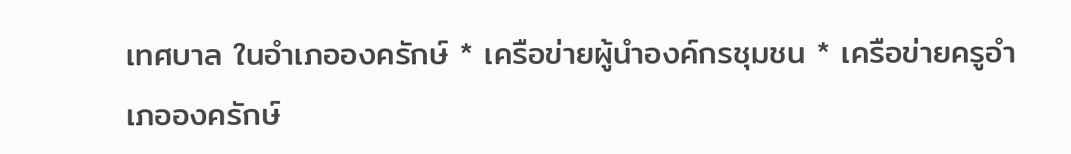เทศบาล ในอำเภอองครักษ์ * เครือข่ายผู้นำองค์กรชุมชน * เครือข่ายครูอำเภอองครักษ์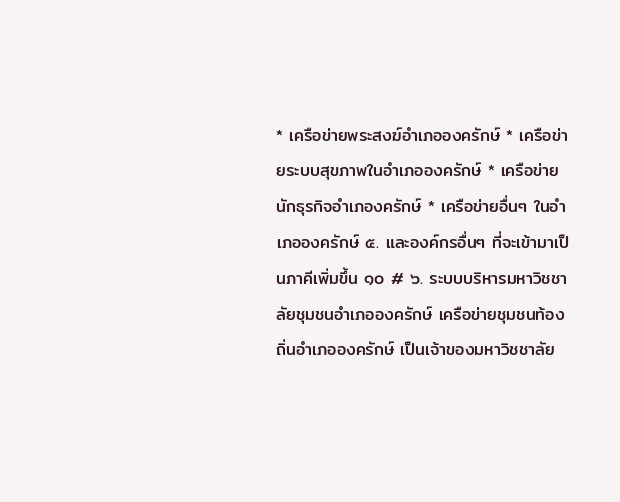* เครือข่ายพระสงฆ์อำเภอองครักษ์ * เครือข่ายระบบสุขภาพในอำเภอองครักษ์ * เครือข่ายนักธุรกิจอำเภองครักษ์ * เครือข่ายอื่นๆ ในอำเภอองครักษ์ ๕. และองค์กรอื่นๆ ที่จะเข้ามาเป็นภาคีเพิ่มขึ้น ๑๐ # ๖. ระบบบริหารมหาวิชชาลัยชุมชนอำเภอองครักษ์ เครือข่ายชุมชนท้องถิ่นอำเภอองครักษ์ เป็นเจ้าของมหาวิชชาลัย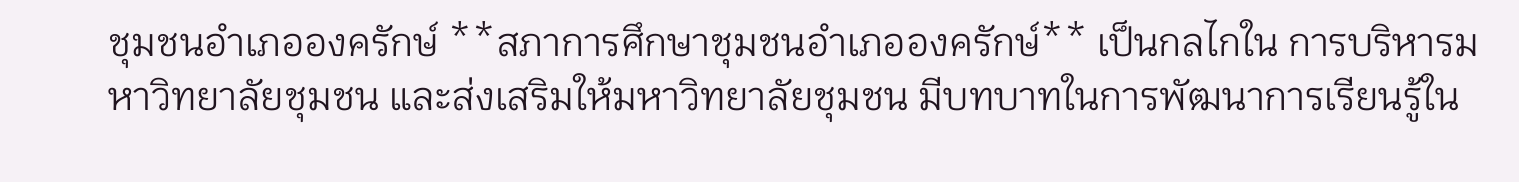ชุมชนอำเภอองครักษ์ **สภาการศึกษาชุมชนอำเภอองครักษ์** เป็นกลไกใน การบริหารมหาวิทยาลัยชุมชน และส่งเสริมให้มหาวิทยาลัยชุมชน มีบทบาทในการพัฒนาการเรียนรู้ใน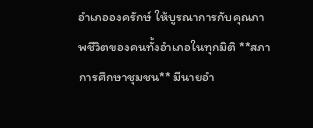อำเภอองครักษ์ ให้บูรณาการกับคุณภาพชีวิตของคนทั้งอำเภอในทุกมิติ **สภาการศึกษาชุมชน** มีนายอำ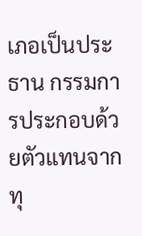เภอเป็นประธาน กรรมการประกอบด้วยตัวแทนจากทุ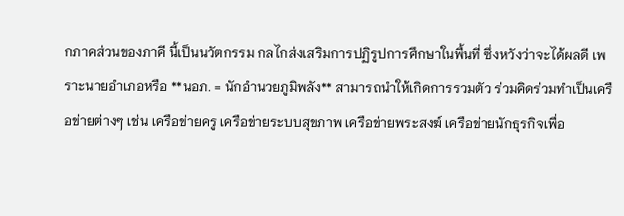กภาคส่วนของภาคี นี้เป็นนวัตกรรม กลไกส่งเสริมการปฏิรูปการศึกษาในพื้นที่ ซึ่งหวังว่าจะได้ผลดี เพราะนายอำเภอหรือ **นอภ. = นักอำนวยภูมิพลัง** สามารถนำให้เกิดการรวมตัว ร่วมคิดร่วมทำเป็นเครือข่ายต่างๆ เช่น เครือข่ายครู เครือข่ายระบบสุขภาพ เครือข่ายพระสงฆ์ เครือข่ายนักธุรกิจเพื่อ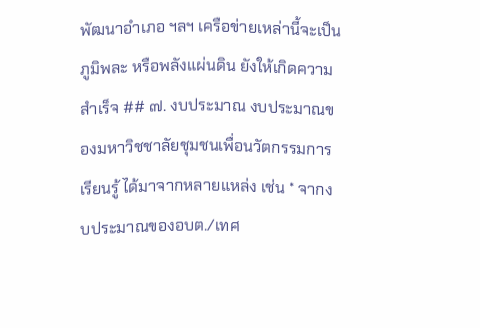พัฒนาอำเภอ ฯลฯ เครือข่ายเหล่านี้จะเป็นภูมิพละ หรือพลังแผ่นดิน ยังให้เกิดความสำเร็จ ## ๗. งบประมาณ งบประมาณของมหาวิชชาลัยชุมชนเพื่อนวัตกรรมการเรียนรู้ ได้มาจากหลายแหล่ง เช่น * จากงบประมาณของอบต./เทศ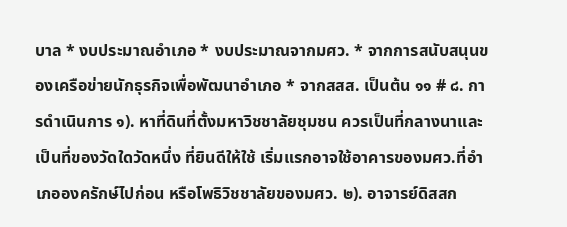บาล * งบประมาณอำเภอ * งบประมาณจากมศว. * จากการสนับสนุนของเครือข่ายนักธุรกิจเพื่อพัฒนาอำเภอ * จากสสส. เป็นต้น ๑๑ # ๘. การดำเนินการ ๑). หาที่ดินที่ตั้งมหาวิชชาลัยชุมชน ควรเป็นที่กลางนาและเป็นที่ของวัดใดวัดหนึ่ง ที่ยินดีให้ใช้ เริ่มแรกอาจใช้อาคารของมศว.ที่อำเภอองครักษ์ไปก่อน หรือโพธิวิชชาลัยของมศว. ๒). อาจารย์ดิสสก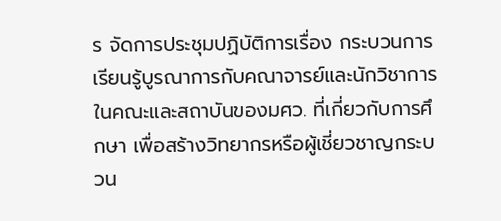ร จัดการประชุมปฏิบัติการเรื่อง กระบวนการเรียนรู้บูรณาการกับคณาจารย์และนักวิชาการในคณะและสถาบันของมศว. ที่เกี่ยวกับการศึกษา เพื่อสร้างวิทยากรหรือผู้เชี่ยวชาญกระบวน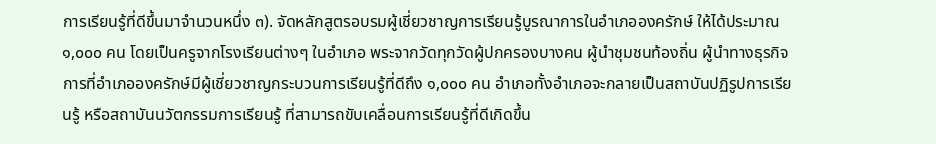การเรียนรู้ที่ดีขึ้นมาจำนวนหนึ่ง ๓). จัดหลักสูตรอบรมผู้เชี่ยวชาญการเรียนรู้บูรณาการในอำเภอองครักษ์ ให้ได้ประมาณ ๑,๐๐๐ คน โดยเป็นครูจากโรงเรียนต่างๆ ในอำเภอ พระจากวัดทุกวัดผู้ปกครองบางคน ผู้นำชุมชนท้องถิ่น ผู้นำทางธุรกิจ การที่อำเภอองครักษ์มีผู้เชี่ยวชาญกระบวนการเรียนรู้ที่ดีถึง ๑,๐๐๐ คน อำเภอทั้งอำเภอจะกลายเป็นสถาบันปฏิรูปการเรียนรู้ หรือสถาบันนวัตกรรมการเรียนรู้ ที่สามารถขับเคลื่อนการเรียนรู้ที่ดีเกิดขึ้น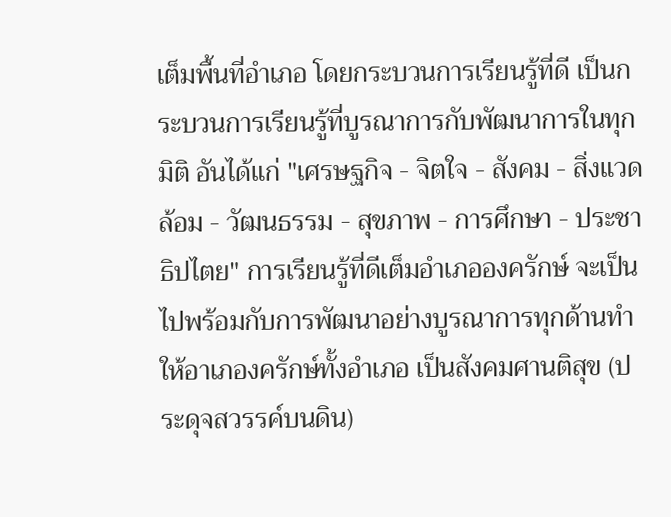เต็มพื้นที่อำเภอ โดยกระบวนการเรียนรู้ที่ดี เป็นกระบวนการเรียนรู้ที่บูรณาการกับพัฒนาการในทุกมิติ อันได้แก่ "เศรษฐกิจ - จิตใจ - สังคม - สิ่งแวดล้อม - วัฒนธรรม - สุขภาพ - การศึกษา - ประชาธิปไตย" การเรียนรู้ที่ดีเต็มอำเภอองครักษ์ จะเป็นไปพร้อมกับการพัฒนาอย่างบูรณาการทุกด้านทำให้อาเภองครักษ์ทั้งอำเภอ เป็นสังคมศานติสุข (ประดุจสวรรค์บนดิน)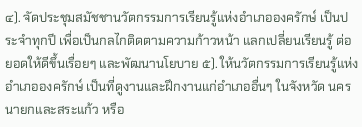๔). จัดประชุมสมัชชานวัตกรรมการเรียนรู้แห่งอำเภอองครักษ์ เป็นประจำทุกปี เพื่อเป็นกลไกติดตามความก้าวหน้า แลกเปลี่ยนเรียนรู้ ต่อยอดให้ดีขึ้นเรื่อยๆ และพัฒนานโยบาย ๕). ให้นวัตกรรมการเรียนรู้แห่งอำเภอองครักษ์ เป็นที่ดูงานและฝึกงานแก่อำเภออื่นๆ ในจังหวัด นครนายกและสระแก้ว หรือ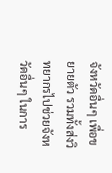จังหวัดอื่นๆ เพื่อขยายตัว รวมทั้งส่งวิทยากรไปช่วยจังหวัดอื่นๆ ในการ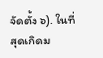จัดตั้ง ๖). ในที่สุดเกิดม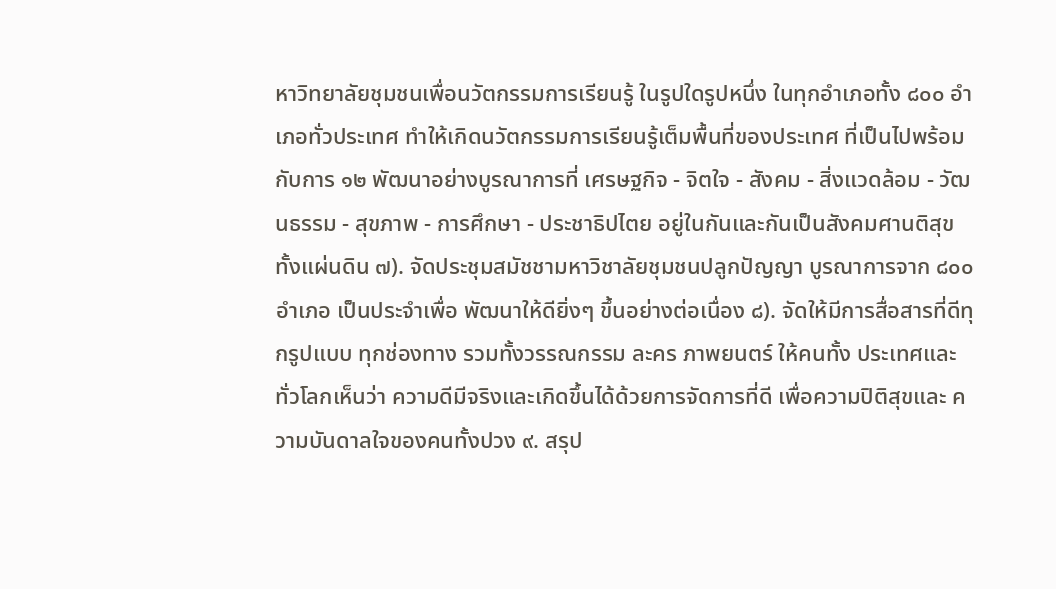หาวิทยาลัยชุมชนเพื่อนวัตกรรมการเรียนรู้ ในรูปใดรูปหนึ่ง ในทุกอำเภอทั้ง ๘๐๐ อำเภอทั่วประเทศ ทำให้เกิดนวัตกรรมการเรียนรู้เต็มพื้นที่ของประเทศ ที่เป็นไปพร้อมกับการ ๑๒ พัฒนาอย่างบูรณาการที่ เศรษฐกิจ - จิตใจ - สังคม - สิ่งแวดล้อม - วัฒนธรรม - สุขภาพ - การศึกษา - ประชาธิปไตย อยู่ในกันและกันเป็นสังคมศานติสุขทั้งแผ่นดิน ๗). จัดประชุมสมัชชามหาวิชาลัยชุมชนปลูกปัญญา บูรณาการจาก ๘๐๐ อำเภอ เป็นประจำเพื่อ พัฒนาให้ดียิ่งๆ ขึ้นอย่างต่อเนื่อง ๘). จัดให้มีการสื่อสารที่ดีทุกรูปแบบ ทุกช่องทาง รวมทั้งวรรณกรรม ละคร ภาพยนตร์ ให้คนทั้ง ประเทศและทั่วโลกเห็นว่า ความดีมีจริงและเกิดขึ้นได้ด้วยการจัดการที่ดี เพื่อความปิติสุขและ ความบันดาลใจของคนทั้งปวง ๙. สรุป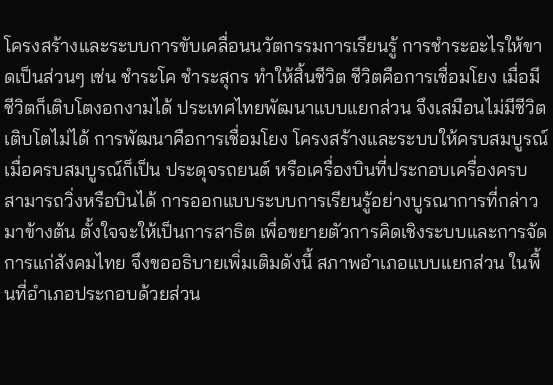โครงสร้างและระบบการขับเคลื่อนนวัตกรรมการเรียนรู้ การชำระอะไรให้ขาดเป็นส่วนๆ เช่น ชำระโค ชำระสุกร ทำให้สิ้นชีวิต ชีวิตคือการเชื่อมโยง เมื่อมีชีวิตก็เติบโตงอกงามได้ ประเทศไทยพัฒนาแบบแยกส่วน จึงเสมือนไม่มีชีวิต เติบโตไม่ได้ การพัฒนาคือการเชื่อมโยง โครงสร้างและระบบให้ครบสมบูรณ์ เมื่อครบสมบูรณ์ก็เป็น ประดุจรถยนต์ หรือเครื่องบินที่ประกอบเครื่องครบ สามารถวิ่งหรือบินได้ การออกแบบระบบการเรียนรู้อย่างบูรณาการที่กล่าวมาข้างต้น ตั้งใจจะให้เป็นการสาธิต เพื่อขยายตัวการคิดเชิงระบบและการจัดการแก่สังคมไทย จึงขออธิบายเพิ่มเติมดังนี้ สภาพอำเภอแบบแยกส่วน ในพื้นที่อำเภอประกอบด้วยส่วน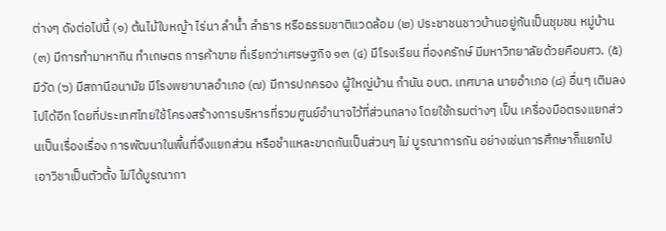ต่างๆ ดังต่อไปนี้ (๑) ต้นไม้ใบหญ้า ไร่นา ลำน้ำ ลำธาร หรือธรรมชาติแวดล้อม (๒) ประชาชนชาวบ้านอยู่กันเป็นชุมชน หมู่บ้าน (๓) มีการทำมาหากิน ทำเกษตร การค้าขาย ที่เรียกว่าเศรษฐกิจ ๑๓ (๔) มีโรงเรียน ที่องครักษ์ มีมหาวิทยาลัยด้วยคือมศว. (๕) มีวัด (๖) มีสถานีอนามัย มีโรงพยาบาลอำเภอ (๗) มีการปกครอง ผู้ใหญ่บ้าน กำนัน อบต. เทศบาล นายอำเภอ (๘) อื่นๆ เติมลงไปได้อีก โดยที่ประเทศไทยใช้โครงสร้างการบริหารที่รวมศูนย์อำนาจไว้ที่ส่วนกลาง โดยใช้กรมต่างๆ เป็น เครื่องมือตรงแยกส่วนเป็นเรื่องเรื่อง การพัฒนาในพื้นที่จึงแยกส่วน หรือชำแหละขาดกันเป็นส่วนๆ ไม่ บูรณาการกัน อย่างเช่นการศึกษาก็แยกไปเอาวิชาเป็นตัวตั้ง ไม่ได้บูรณากา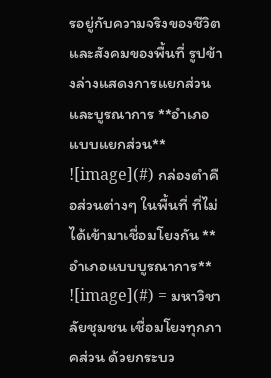รอยู่กับความจริงของชีวิต และสังคมของพื้นที่ รูปข้างล่างแสดงการแยกส่วนและบูรณาการ **อำเภอแบบแยกส่วน** ![image](#) กล่องตำคือส่วนต่างๆ ในพื้นที่ ที่ไม่ได้เข้ามาเชื่อมโยงกัน **อำเภอแบบบูรณาการ** ![image](#) = มหาวิชาลัยชุมชน เชื่อมโยงทุกภาคส่วน ด้วยกระบว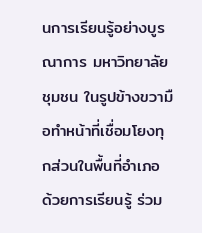นการเรียนรู้อย่างบูรณาการ มหาวิทยาลัยชุมชน ในรูปข้างขวามือทำหน้าที่เชื่อมโยงทุกส่วนในพื้นที่อำเภอ ด้วยการเรียนรู้ ร่วม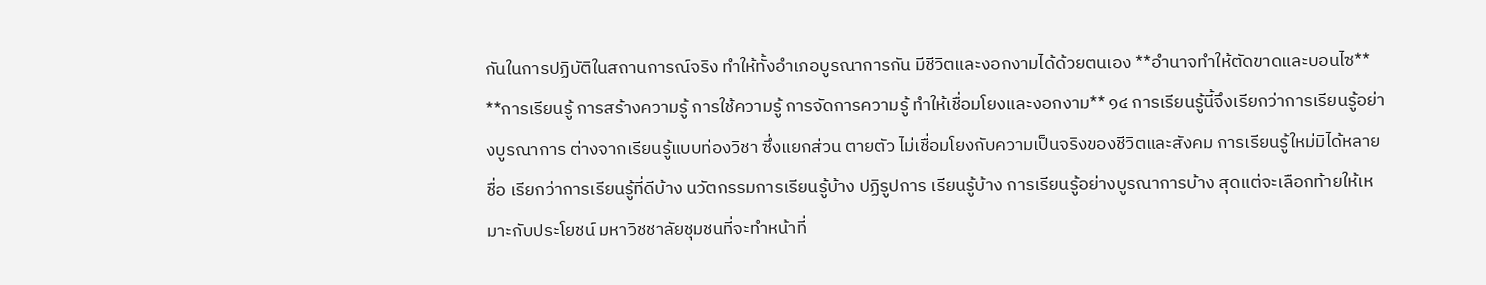กันในการปฏิบัติในสถานการณ์จริง ทำให้ทั้งอำเภอบูรณาการกัน มีชีวิตและงอกงามได้ด้วยตนเอง **อำนาจทำให้ตัดขาดและบอนไซ** **การเรียนรู้ การสร้างความรู้ การใช้ความรู้ การจัดการความรู้ ทำให้เชื่อมโยงและงอกงาม** ๑๔ การเรียนรู้นี้จึงเรียกว่าการเรียนรู้อย่างบูรณาการ ต่างจากเรียนรู้แบบท่องวิชา ซึ่งแยกส่วน ตายตัว ไม่เชื่อมโยงกับความเป็นจริงของชีวิตและสังคม การเรียนรู้ใหม่มิได้หลายชื่อ เรียกว่าการเรียนรู้ที่ดีบ้าง นวัตกรรมการเรียนรู้บ้าง ปฏิรูปการ เรียนรู้บ้าง การเรียนรู้อย่างบูรณาการบ้าง สุดแต่จะเลือกท้ายให้เหมาะกับประโยชน์ มหาวิชชาลัยชุมชนที่จะทำหน้าที่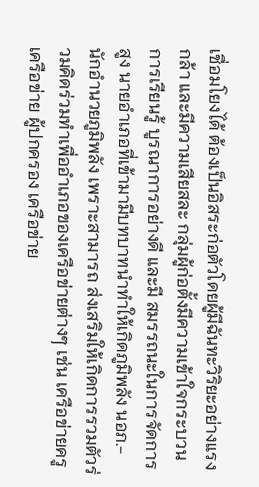เชื่อมโยงได้ ต้องเป็นอิสระก่อตัวโดยผู้มีฉันทะวิริยะอย่างแรง กล้า และมีความเสียสละ กลุ่มผู้ก่อตั้งมีความเข้าใจกระบวนการเรียนรู้ บูรณาการอย่างดี และมี สมรรถนะในการจัดการสูง นายอำเภอที่เข้ามามีบทบาทนำทำให้เกิดภูมิพลัง นอภ.- นักอำนวยภูมิพลัง เพราะสามารถ ส่งเสริมให้เกิดการรวมตัวร่วมคิดร่วมทำเพื่ออำเภอของเครือข่ายต่างๆ เช่น เครือข่ายครู เครือข่าย ผู้ปกครอง เครือข่าย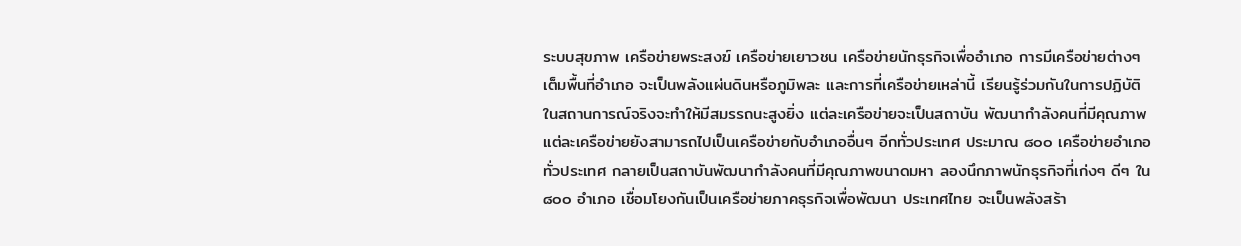ระบบสุขภาพ เครือข่ายพระสงฆ์ เครือข่ายเยาวชน เครือข่ายนักธุรกิจเพื่ออำเภอ การมีเครือข่ายต่างๆ เต็มพื้นที่อำเภอ จะเป็นพลังแผ่นดินหรือภูมิพละ และการที่เครือข่ายเหล่านี้ เรียนรู้ร่วมกันในการปฏิบัติในสถานการณ์จริงจะทำให้มีสมรรถนะสูงยิ่ง แต่ละเครือข่ายจะเป็นสถาบัน พัฒนากำลังคนที่มีคุณภาพ แต่ละเครือข่ายยังสามารถไปเป็นเครือข่ายกับอำเภออื่นๆ อีกทั่วประเทศ ประมาณ ๘๐๐ เครือข่ายอำเภอทั่วประเทศ กลายเป็นสถาบันพัฒนากำลังคนที่มีคุณภาพขนาดมหา ลองนึกภาพนักธุรกิจที่เก่งๆ ดีๆ ใน ๘๐๐ อำเภอ เชื่อมโยงกันเป็นเครือข่ายภาคธุรกิจเพื่อพัฒนา ประเทศไทย จะเป็นพลังสร้า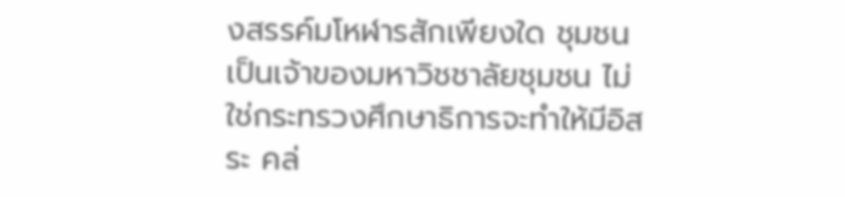งสรรค์มโหฬารสักเพียงใด ชุมชนเป็นเจ้าของมหาวิชชาลัยชุมชน ไม่ใช่กระทรวงศึกษาธิการจะทำให้มีอิสระ คล่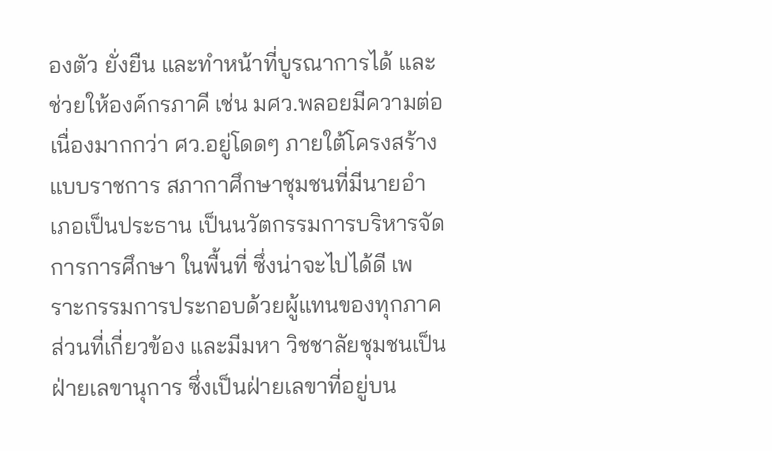องตัว ยั่งยืน และทำหน้าที่บูรณาการได้ และช่วยให้องค์กรภาคี เช่น มศว.พลอยมีความต่อเนื่องมากกว่า ศว.อยู่โดดๆ ภายใต้โครงสร้างแบบราชการ สภากาศึกษาชุมชนที่มีนายอำเภอเป็นประธาน เป็นนวัตกรรมการบริหารจัดการการศึกษา ในพื้นที่ ซึ่งน่าจะไปได้ดี เพราะกรรมการประกอบด้วยผู้แทนของทุกภาคส่วนที่เกี่ยวข้อง และมีมหา วิชชาลัยชุมชนเป็นฝ่ายเลขานุการ ซึ่งเป็นฝ่ายเลขาที่อยู่บน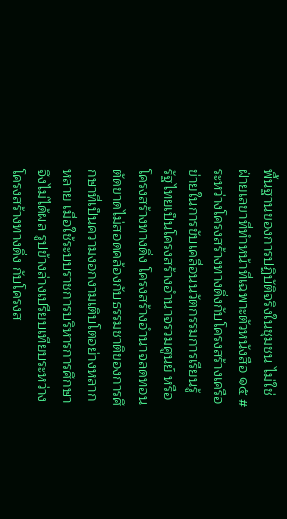พื้นฐานของการปฏิบัติจริงในชุมชน ไม่ใช่ ฝ่ายเลขาที่ทำหน้าที่เฉพาะตัวหนังสือ ๑๕ # ระหว่างโครงสร้างทางดิ่งกับโครงสร้างเครือข่ายในการขับเคลื่อนนวัตกรรมการเรียนรู้ รัฐไทยเป็นโครงสร้างอำนาจรวมศูนย์ หรือโครงสร้างทางดิ่ง โครงสร้างอำนาจลดทอนตัดขาดไม่สอดคล้องกับธรรมชาติของการศึกษาที่เป็นความงอกงามเติบโตอย่างหลากหลาย เมื่อใช้ระบบราชการบริหารการศึกษาจึงไม่ได้ผล รูปข้างล่างเปรียบเทียบระหว่างโครงสร้างทางดิ่ง กับโครงส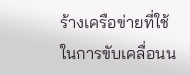ร้างเครือข่ายที่ใช้ในการขับเคลื่อนน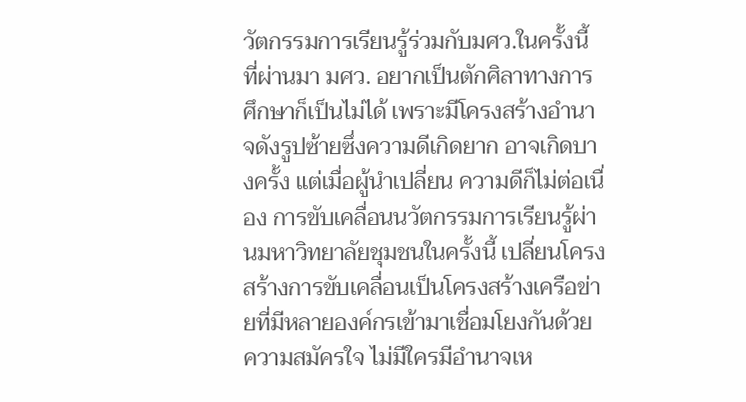วัตกรรมการเรียนรู้ร่วมกับมศว.ในครั้งนี้ ที่ผ่านมา มศว. อยากเป็นตักศิลาทางการศึกษาก็เป็นไม่ได้ เพราะมีโครงสร้างอำนาจดังรูปซ้ายซึ่งความดีเกิดยาก อาจเกิดบางครั้ง แต่เมื่อผู้นำเปลี่ยน ความดีก็ไม่ต่อเนื่อง การขับเคลื่อนนวัตกรรมการเรียนรู้ผ่านมหาวิทยาลัยชุมชนในครั้งนี้ เปลี่ยนโครงสร้างการขับเคลื่อนเป็นโครงสร้างเครือข่ายที่มีหลายองค์กรเข้ามาเชื่อมโยงกันด้วยความสมัครใจ ไม่มีใครมีอำนาจเห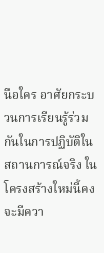นือใคร อาศัยกระบวนการเรียนรู้ร่วมกันในการปฏิบัติในสถานการณ์จริง ในโครงสร้างใหม่นี้คงจะมีควา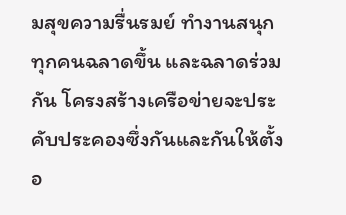มสุขความรื่นรมย์ ทำงานสนุกทุกคนฉลาดขึ้น และฉลาดร่วมกัน โครงสร้างเครือข่ายจะประคับประคองซึ่งกันและกันให้ตั้งอ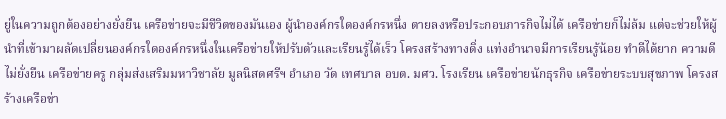ยู่ในความถูกต้องอย่างยั่งยืน เครือข่ายจะมีชีวิตของมันเอง ผู้นำองค์กรใดองค์กรหนึ่ง ตายลงหรือประกอบภารกิจไม่ได้ เครือข่ายก็ไม่ล้ม แต่จะช่วยให้ผู้นำที่เข้ามาผลัดเปลี่ยนองค์กรใดองค์กรหนึ่งในเครือข่ายให้ปรับตัวและเรียนรู้ได้เร็ว โครงสร้างทางดิ่ง แท่งอำนาจมีการเรียนรู้น้อย ทำดีได้ยาก ความดีไม่ยั่งยืน เครือข่ายครู กลุ่มส่งเสริมมหาวิชาลัย มูลนิสดศรีฯ อำเภอ วัด เทศบาล อบต. มศว. โรงเรียน เครือข่ายนักธุรกิจ เครือข่ายระบบสุขภาพ โครงสร้างเครือข่า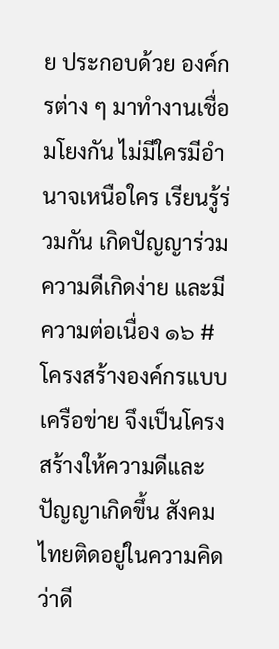ย ประกอบด้วย องค์กรต่าง ๆ มาทำงานเชื่อมโยงกัน ไม่มีใครมีอำนาจเหนือใคร เรียนรู้ร่วมกัน เกิดปัญญาร่วม ความดีเกิดง่าย และมีความต่อเนื่อง ๑๖ # โครงสร้างองค์กรแบบเครือข่าย จึงเป็นโครงสร้างให้ความดีและปัญญาเกิดขึ้น สังคมไทยติดอยู่ในความคิดว่าดี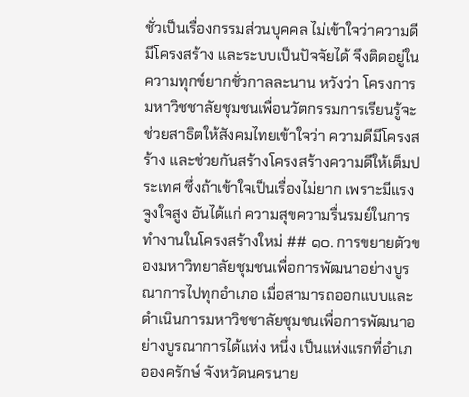ชั่วเป็นเรื่องกรรมส่วนบุคคล ไม่เข้าใจว่าความดีมีโครงสร้าง และระบบเป็นปัจจัยได้ จึงติดอยู่ในความทุกข์ยากชั่วกาลละนาน หวังว่า โครงการมหาวิชชาลัยชุมชนเพื่อนวัตกรรมการเรียนรู้จะช่วยสาธิตให้สังคมไทยเข้าใจว่า ความดีมีโครงสร้าง และช่วยกันสร้างโครงสร้างความดีให้เต็มประเทศ ซึ่งถ้าเข้าใจเป็นเรื่องไม่ยาก เพราะมีแรงจูงใจสูง อันได้แก่ ความสุขความรื่นรมย์ในการทำงานในโครงสร้างใหม่ ## ๑๐. การขยายตัวของมหาวิทยาลัยชุมชนเพื่อการพัฒนาอย่างบูรณาการไปทุกอำเภอ เมื่อสามารถออกแบบและดำเนินการมหาวิชชาลัยชุมชนเพื่อการพัฒนาอย่างบูรณาการได้แห่ง หนึ่ง เป็นแห่งแรกที่อำเภอองครักษ์ จังหวัดนครนาย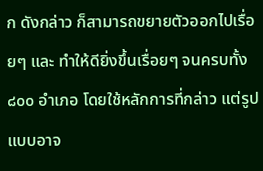ก ดังกล่าว ก็สามารถขยายตัวออกไปเรื่อยๆ และ ทำให้ดียิ่งขึ้นเรื่อยๆ จนครบทั้ง ๘๐๐ อำเภอ โดยใช้หลักการที่กล่าว แต่รูปแบบอาจ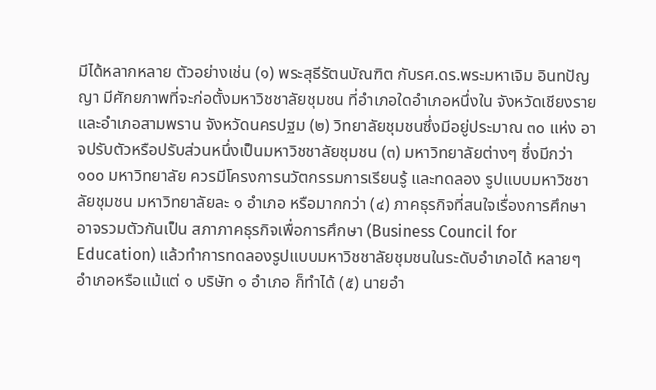มีได้หลากหลาย ตัวอย่างเช่น (๑) พระสุธีรัตนบัณฑิต กับรศ.ดร.พระมหาเจิม อินทปัญญา มีศักยภาพที่จะก่อตั้งมหาวิชชาลัยชุมชน ที่อำเภอใดอำเภอหนึ่งใน จังหวัดเชียงราย และอำเภอสามพราน จังหวัดนครปฐม (๒) วิทยาลัยชุมชนซึ่งมีอยู่ประมาณ ๓๐ แห่ง อาจปรับตัวหรือปรับส่วนหนึ่งเป็นมหาวิชชาลัยชุมชน (๓) มหาวิทยาลัยต่างๆ ซึ่งมีกว่า ๑๐๐ มหาวิทยาลัย ควรมีโครงการนวัตกรรมการเรียนรู้ และทดลอง รูปแบบมหาวิชชาลัยชุมชน มหาวิทยาลัยละ ๑ อำเภอ หรือมากกว่า (๔) ภาคธุรกิจที่สนใจเรื่องการศึกษาอาจรวมตัวกันเป็น สภาภาคธุรกิจเพื่อการศึกษา (Business Council for Education) แล้วทำการทดลองรูปแบบมหาวิชชาลัยชุมชนในระดับอำเภอได้ หลายๆ อำเภอหรือแม้แต่ ๑ บริษัท ๑ อำเภอ ก็ทำได้ (๕) นายอำ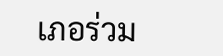เภอร่วม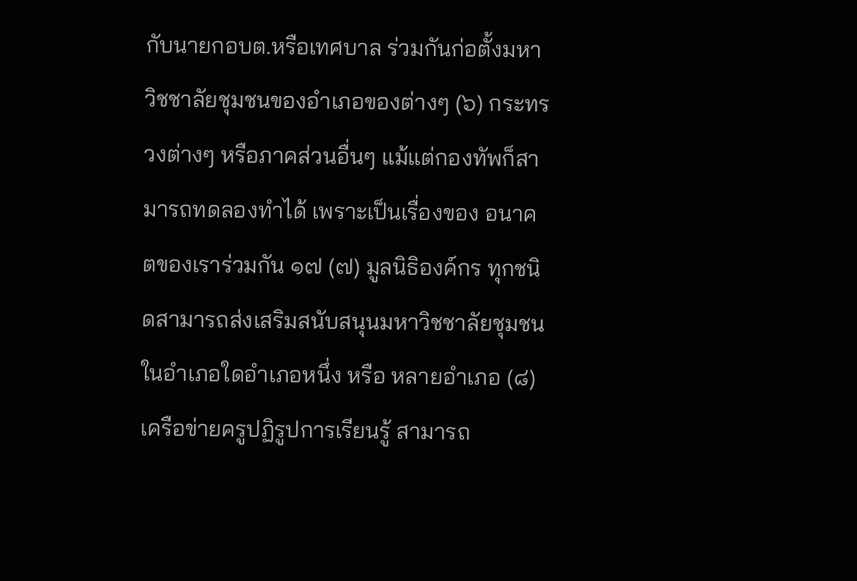กับนายกอบต.หรือเทศบาล ร่วมกันก่อตั้งมหาวิชชาลัยชุมชนของอำเภอของต่างๆ (๖) กระทรวงต่างๆ หรือภาคส่วนอื่นๆ แม้แต่กองทัพก็สามารถทดลองทำได้ เพราะเป็นเรื่องของ อนาคตของเราร่วมกัน ๑๗ (๗) มูลนิธิองค์กร ทุกชนิดสามารถส่งเสริมสนับสนุนมหาวิชชาลัยชุมชนในอำเภอใดอำเภอหนึ่ง หรือ หลายอำเภอ (๘) เครือข่ายครูปฏิรูปการเรียนรู้ สามารถ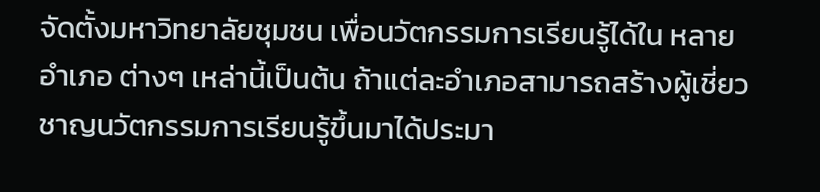จัดตั้งมหาวิทยาลัยชุมชน เพื่อนวัตกรรมการเรียนรู้ได้ใน หลายอำเภอ ต่างๆ เหล่านี้เป็นต้น ถ้าแต่ละอำเภอสามารถสร้างผู้เชี่ยวชาญนวัตกรรมการเรียนรู้ขึ้นมาได้ประมา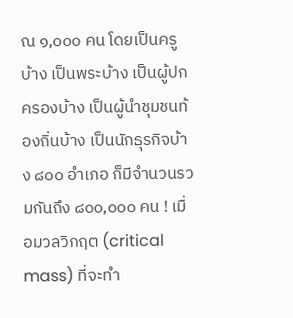ณ ๑,๐๐๐ คน โดยเป็นครูบ้าง เป็นพระบ้าง เป็นผู้ปกครองบ้าง เป็นผู้นำชุมชนท้องถิ่นบ้าง เป็นนักธุรกิจบ้าง ๘๐๐ อำเภอ ก็มีจำนวนรวมกันถึง ๘๐๐,๐๐๐ คน ! เมื่อมวลวิกฤต (critical mass) ที่จะทำ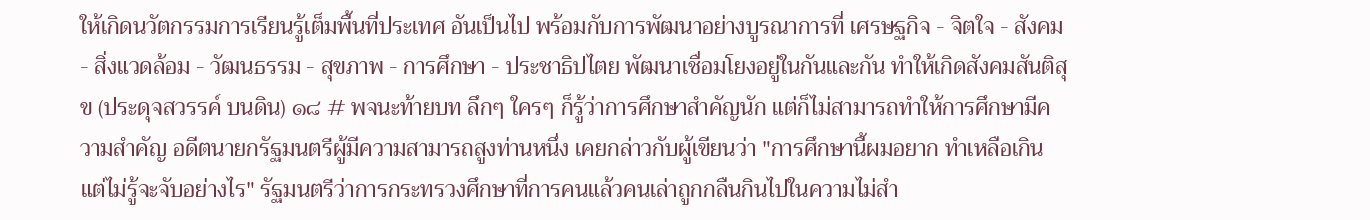ให้เกิดนวัตกรรมการเรียนรู้เต็มพื้นที่ประเทศ อันเป็นไป พร้อมกับการพัฒนาอย่างบูรณาการที่ เศรษฐกิจ - จิตใจ - สังคม - สิ่งแวดล้อม - วัฒนธรรม - สุขภาพ - การศึกษา - ประชาธิปไตย พัฒนาเชื่อมโยงอยู่ในกันและกัน ทำให้เกิดสังคมสันติสุข (ประดุจสวรรค์ บนดิน) ๑๘ # พจนะท้ายบท ลึกๆ ใครๆ ก็รู้ว่าการศึกษาสำคัญนัก แต่ก็ไม่สามารถทำให้การศึกษามีความสำคัญ อดีตนายกรัฐมนตรีผู้มีความสามารถสูงท่านหนึ่ง เคยกล่าวกับผู้เขียนว่า "การศึกษานี้ผมอยาก ทำเหลือเกิน แต่ไม่รู้จะจับอย่างไร" รัฐมนตรีว่าการกระทรวงศึกษาที่การคนแล้วคนเล่าถูกกลืนกินไปในความไม่สำ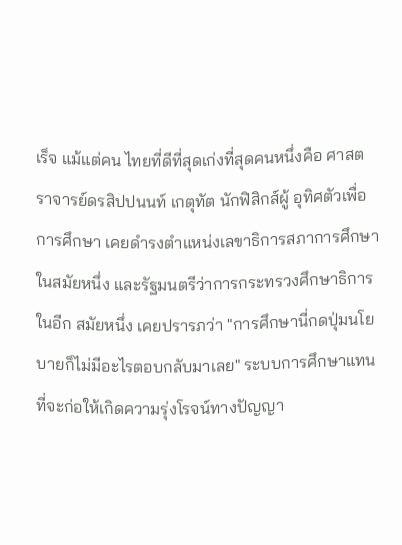เร็จ แม้แต่คน ไทยที่ดีที่สุดเก่งที่สุดคนหนึ่งคือ ศาสตราจารย์ดรสิปปนนท์ เกตุทัต นักฟิสิกส์ผู้ อุทิศตัวเพื่อการศึกษา เคยดำรงตำแหน่งเลขาธิการสภาการศึกษาในสมัยหนึ่ง และรัฐมนตรีว่าการกระทรวงศึกษาธิการในอีก สมัยหนึ่ง เคยปรารภว่า "การศึกษานี่กดปุ่มนโยบายก็ไม่มีอะไรตอบกลับมาเลย" ระบบการศึกษาแทนที่จะก่อให้เกิดความรุ่งโรจน์ทางปัญญา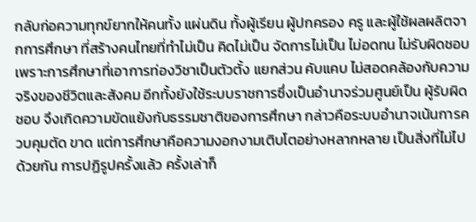กลับก่อความทุกข์ยากให้คนทั้ง แผ่นดิน ทั้งผู้เรียน ผู้ปกครอง ครู และผู้ใช้ผลผลิตจากการศึกษา ที่สร้างคนไทยที่ทำไม่เป็น คิดไม่เป็น จัดการไม่เป็น ไม่อดทน ไม่รับผิดชอบ เพราะการศึกษาที่เอาการท่องวิชาเป็นตัวตั้ง แยกส่วน คับแคบ ไม่สอดคล้องกับความจริงของชีวิตและสังคม อีกทั้งยังใช้ระบบราชการซึ่งเป็นอำนาจร่วมศูนย์เป็น ผู้รับผิดชอบ จึงเกิดความขัดแย้งกับธรรมชาติของการศึกษา กล่าวคือระบบอำนาจเน้นการควบคุมตัด ขาด แต่การศึกษาคือความงอกงามเติบโตอย่างหลากหลาย เป็นสิ่งที่ไม่ไปด้วยกัน การปฏิรูปครั้งแล้ว ครั้งเล่าก็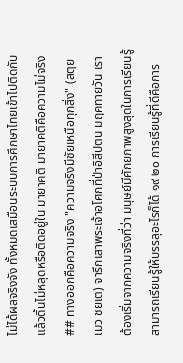ไม่ได้ผลจริงจัง ทั้งหมดเสมือนระบบการศึกษาไทยเข้าไปติดกับ แล้วดิ้นไม่หลุดหรือติดอยู่ใน มายาคติ มายาคติคือความไม่จริง ## ทางออกคือความจริง "ความจริงมีชัยเหนือทุกสิ่ง" (สตฺย เมว ชยเต) จารึกเสาพระเจ้าอโศกที่ป่าอิสีปตน มฤคทายวัน เราต้องเริ่มจากความจริงที่ว่า มนุษย์มีศักยภาพสูงสุดในการเรียนรู้สามารถเรียนรู้ให้บรรลุอะไรก็ได้ ๑๙ ๒๐ การเรียนรู้ที่ดีคือการ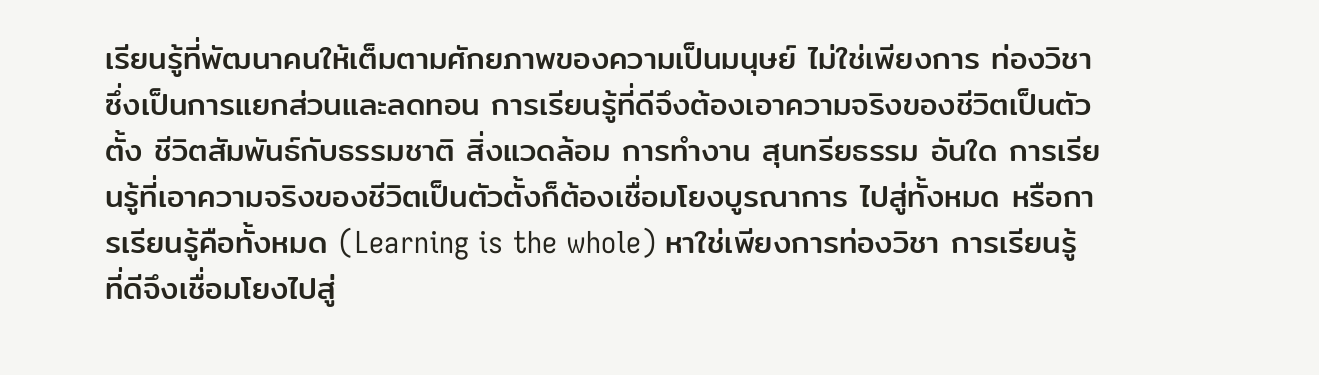เรียนรู้ที่พัฒนาคนให้เต็มตามศักยภาพของความเป็นมนุษย์ ไม่ใช่เพียงการ ท่องวิชา ซึ่งเป็นการแยกส่วนและลดทอน การเรียนรู้ที่ดีจึงต้องเอาความจริงของชีวิตเป็นตัวตั้ง ชีวิตสัมพันธ์กับธรรมชาติ สิ่งแวดล้อม การทำงาน สุนทรียธรรม อันใด การเรียนรู้ที่เอาความจริงของชีวิตเป็นตัวตั้งก็ต้องเชื่อมโยงบูรณาการ ไปสู่ทั้งหมด หรือการเรียนรู้คือทั้งหมด (Learning is the whole) หาใช่เพียงการท่องวิชา การเรียนรู้ที่ดีจึงเชื่อมโยงไปสู่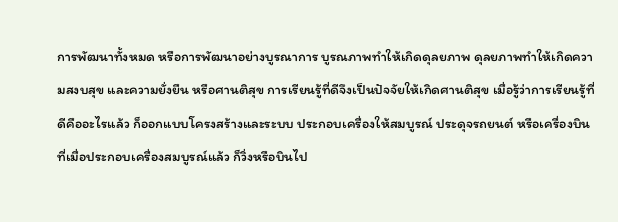การพัฒนาทั้งหมด หรือการพัฒนาอย่างบูรณาการ บูรณภาพทำให้เกิดดุลยภาพ ดุลยภาพทำให้เกิดความสงบสุข และความยั่งยืน หรือศานติสุข การเรียนรู้ที่ดีจึงเป็นปัจจัยให้เกิดศานติสุข เมื่อรู้ว่าการเรียนรู้ที่ดีคืออะไรแล้ว ก็ออกแบบโครงสร้างและระบบ ประกอบเครื่องให้สมบูรณ์ ประดุจรถยนต์ หรือเครื่องบิน ที่เมื่อประกอบเครื่องสมบูรณ์แล้ว ก็วิ่งหรือบินไป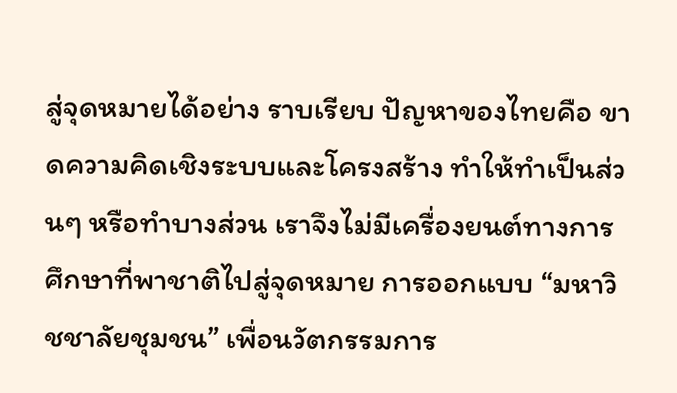สู่จุดหมายได้อย่าง ราบเรียบ ปัญหาของไทยคือ ขาดความคิดเชิงระบบและโครงสร้าง ทำให้ทำเป็นส่วนๆ หรือทำบางส่วน เราจึงไม่มีเครื่องยนต์ทางการศึกษาที่พาชาติไปสู่จุดหมาย การออกแบบ “มหาวิชชาลัยชุมชน” เพื่อนวัตกรรมการ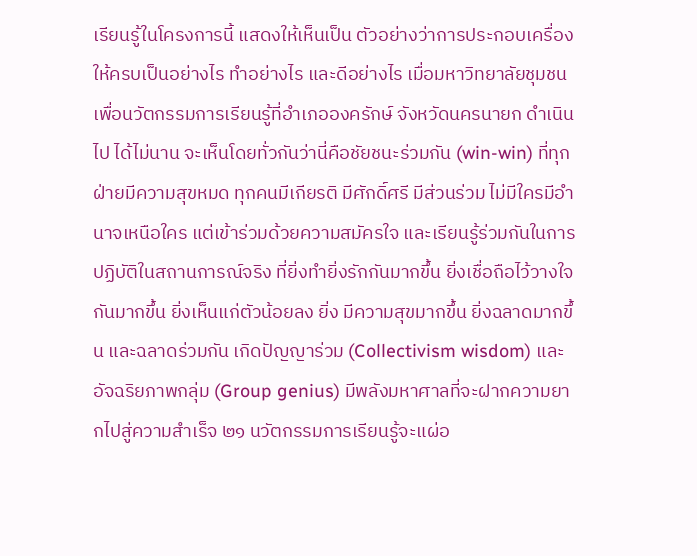เรียนรู้ในโครงการนี้ แสดงให้เห็นเป็น ตัวอย่างว่าการประกอบเครื่องให้ครบเป็นอย่างไร ทำอย่างไร และดีอย่างไร เมื่อมหาวิทยาลัยชุมชนเพื่อนวัตกรรมการเรียนรู้ที่อำเภอองครักษ์ จังหวัดนครนายก ดำเนินไป ได้ไม่นาน จะเห็นโดยทั่วกันว่านี่คือชัยชนะร่วมกัน (win-win) ที่ทุกฝ่ายมีความสุขหมด ทุกคนมีเกียรติ มีศักดิ์ศรี มีส่วนร่วม ไม่มีใครมีอำนาจเหนือใคร แต่เข้าร่วมด้วยความสมัครใจ และเรียนรู้ร่วมกันในการ ปฏิบัติในสถานการณ์จริง ที่ยิ่งทำยิ่งรักกันมากขึ้น ยิ่งเชื่อถือไว้วางใจกันมากขึ้น ยิ่งเห็นแก่ตัวน้อยลง ยิ่ง มีความสุขมากขึ้น ยิ่งฉลาดมากขึ้น และฉลาดร่วมกัน เกิดปัญญาร่วม (Collectivism wisdom) และ อัจฉริยภาพกลุ่ม (Group genius) มีพลังมหาศาลที่จะฝากความยากไปสู่ความสำเร็จ ๒๑ นวัตกรรมการเรียนรู้จะแผ่อ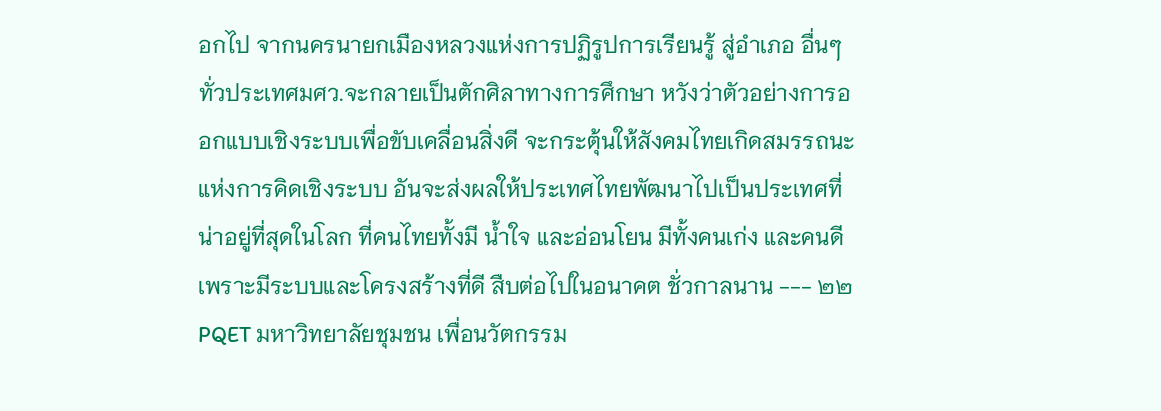อกไป จากนครนายกเมืองหลวงแห่งการปฏิรูปการเรียนรู้ สู่อำเภอ อื่นๆ ทั่วประเทศมศว.จะกลายเป็นตักศิลาทางการศึกษา หวังว่าตัวอย่างการออกแบบเชิงระบบเพื่อขับเคลื่อนสิ่งดี จะกระตุ้นให้สังคมไทยเกิดสมรรถนะ แห่งการคิดเชิงระบบ อันจะส่งผลให้ประเทศไทยพัฒนาไปเป็นประเทศที่น่าอยู่ที่สุดในโลก ที่คนไทยทั้งมี น้ำใจ และอ่อนโยน มีทั้งคนเก่ง และคนดี เพราะมีระบบและโครงสร้างที่ดี สืบต่อไปในอนาคต ชั่วกาลนาน --- ๒๒ PQET มหาวิทยาลัยชุมชน เพื่อนวัตกรรม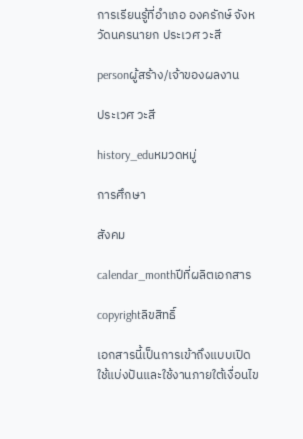การเรียนรู้ที่อำเภอ องครักษ์ จังหวัดนครนายก ประเวศ วะสี

personผู้สร้าง/เจ้าของผลงาน

ประเวศ วะสี

history_eduหมวดหมู่

การศึกษา

สังคม

calendar_monthปีที่ผลิตเอกสาร

copyrightลิขสิทธิ์

เอกสารนี้เป็นการเข้าถึงแบบเปิด ใช้แบ่งปันและใช้งานภายใต้เงื่อนไข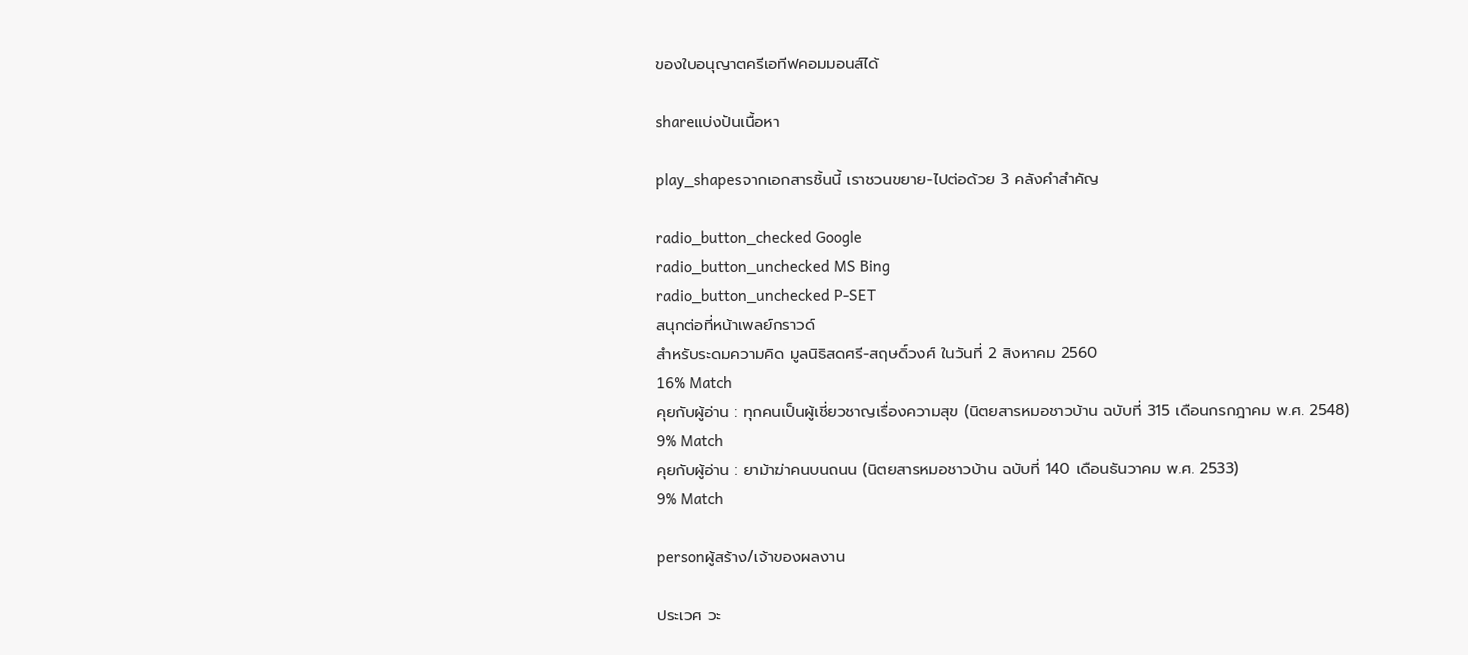ของใบอนุญาตครีเอทีฟคอมมอนส์ได้

shareแบ่งปันเนื้อหา

play_shapesจากเอกสารชิ้นนี้ เราชวนขยาย-ไปต่อด้วย 3 คลังคำสำคัญ

radio_button_checked Google
radio_button_unchecked MS Bing
radio_button_unchecked P-SET
สนุกต่อที่หน้าเพลย์กราวด์
สำหรับระดมความคิด มูลนิธิสดศรี-สฤษดิ์วงศ์ ในวันที่ 2 สิงหาคม 2560
16% Match
คุยกับผู้อ่าน : ทุกคนเป็นผู้เชี่ยวชาญเรื่องความสุข (นิตยสารหมอชาวบ้าน ฉบับที่ 315 เดือนกรกฎาคม พ.ศ. 2548)
9% Match
คุยกับผู้อ่าน : ยาม้าฆ่าคนบนถนน (นิตยสารหมอชาวบ้าน ฉบับที่ 140 เดือนธันวาคม พ.ศ. 2533)
9% Match

personผู้สร้าง/เจ้าของผลงาน

ประเวศ วะ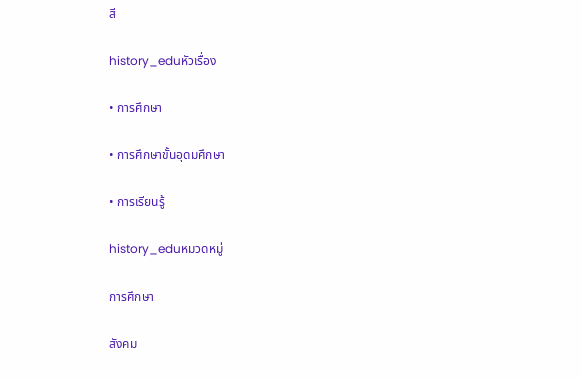สี

history_eduหัวเรื่อง

• การศึกษา

• การศึกษาขั้นอุดมศึกษา

• การเรียนรู้

history_eduหมวดหมู่

การศึกษา

สังคม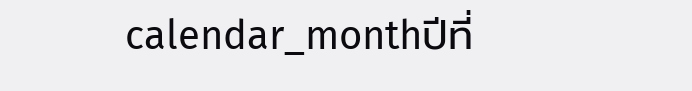calendar_monthปีที่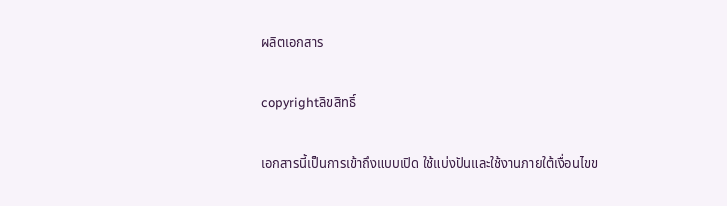ผลิตเอกสาร

copyrightลิขสิทธิ์

เอกสารนี้เป็นการเข้าถึงแบบเปิด ใช้แบ่งปันและใช้งานภายใต้เงื่อนไขข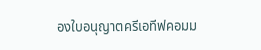องใบอนุญาตครีเอทีฟคอมม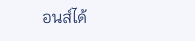อนส์ได้